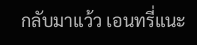กลับมาแว้ว เอนทรี่แนะ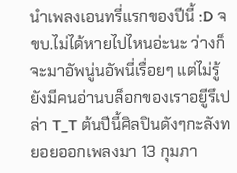นำเพลงเอนทรี่แรกของปีนี้ :D จขบ.ไม่ได้หายไปไหนอ่ะนะ ว่างก็จะมาอัพนู่นอัพนี่เรื่อยๆ แต่ไม่รู้ยังมีคนอ่านบล็อกของเราอยูีรึเปล่า T_T ต้นปีนี้ศิลปินดังๆกะลังทยอยออกเพลงมา 13 กุมภา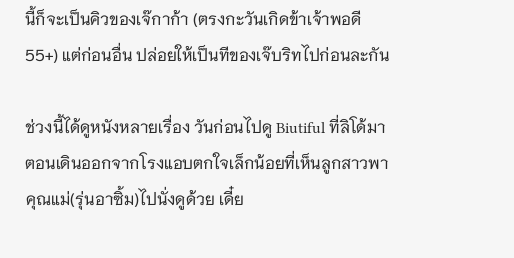นี้ก็จะเป็นคิวของเจ๊กาก้า (ตรงกะวันเกิดข้าเจ้าพอดี 55+) แต่ก่อนอื่น ปล่อยให้เป็นทีของเจ๊บริทไปก่อนละกัน

ช่วงนี้ได้ดูหนังหลายเรื่อง วันก่อนไปดู Biutiful ที่ลิโด้มา ตอนเดินออกจากโรงแอบตกใจเล็กน้อยที่เห็นลูกสาวพาคุณแม่(รุ่นอาซิ้ม)ไปนั่งดูด้วย เดี๋ย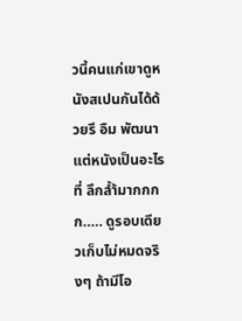วนี้คนแก่เขาดูหนังสเปนกันได้ด้วยรึ อืม พัฒนา แต่หนังเป็นอะไรที่ ลึกล้ำ้มากกกก..... ดูรอบเดียวเก็บไม่หมดจริงๆ ถ้ามีโอ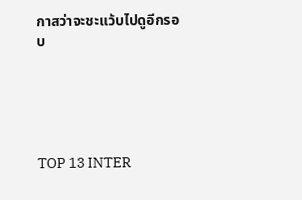กาสว่าจะชะแว้บไปดูอีกรอบ





TOP 13 INTER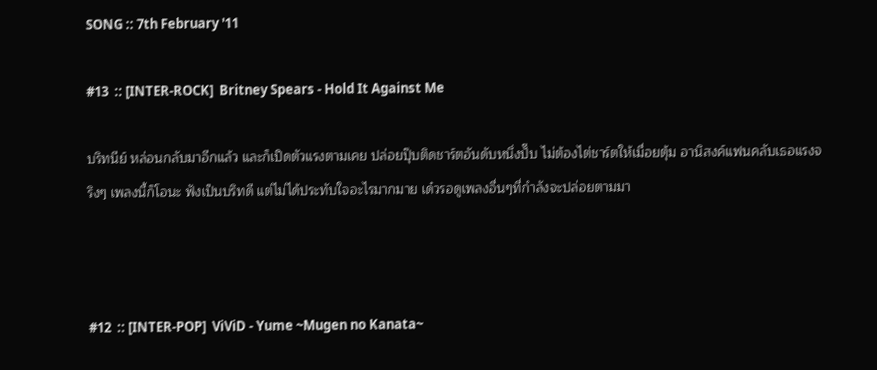SONG :: 7th February '11

#13  :: [INTER-ROCK]  Britney Spears - Hold It Against Me

บริทนีย์ หล่อนกลับมาอีกแล้ว และก็เปิดตัวแรงตามเคย ปล่อยปุ๊บติดชาร์ตอันดับหนึ่งปั๊บ ไม่ต้องไต่ชาร์ตให้เมื่อยตุ้ม อานิสงค์แฟนคลับเธอแรงจริงๆ เพลงนี้ก็โอนะ ฟังเป็นบริทดี แต่ไม่ได้ประทับใจอะไรมากมาย เด๋วรอดูเพลงอื่นๆที่กำลังจะปล่อยตามมา



#12  :: [INTER-POP]  ViViD - Yume ~Mugen no Kanata~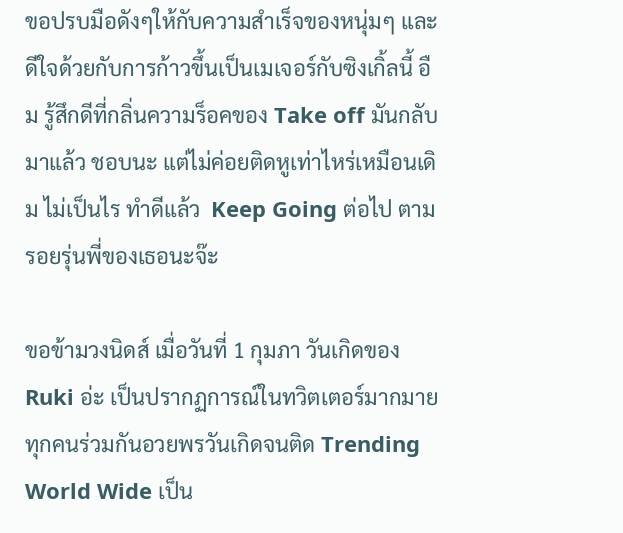ขอปรบมือดังๆให้กับความสำเร็จของหนุ่มๆ และดีใจด้วยกับการก้าวขึ้นเป็นเมเจอร์กับซิงเกิ้ลนี้ อืม รู้สึกดีที่กลิ่นความร็อคของ Take off มันกลับมาแล้ว ชอบนะ แต่ไม่ค่อยติดหูเท่าไหร่เหมือนเดิม ไม่เป็นไร ทำดีแล้ว  Keep Going ต่อไป ตามรอยรุ่นพี่ของเธอนะจ๊ะ

ขอข้ามวงนิดส์ เมื่อวันที่ 1 กุมภา วันเกิดของ Ruki อ่ะ เป็นปรากฏการณ์ในทวิตเตอร์มากมาย ทุกคนร่วมกันอวยพรวันเกิดจนติด Trending World Wide เป็น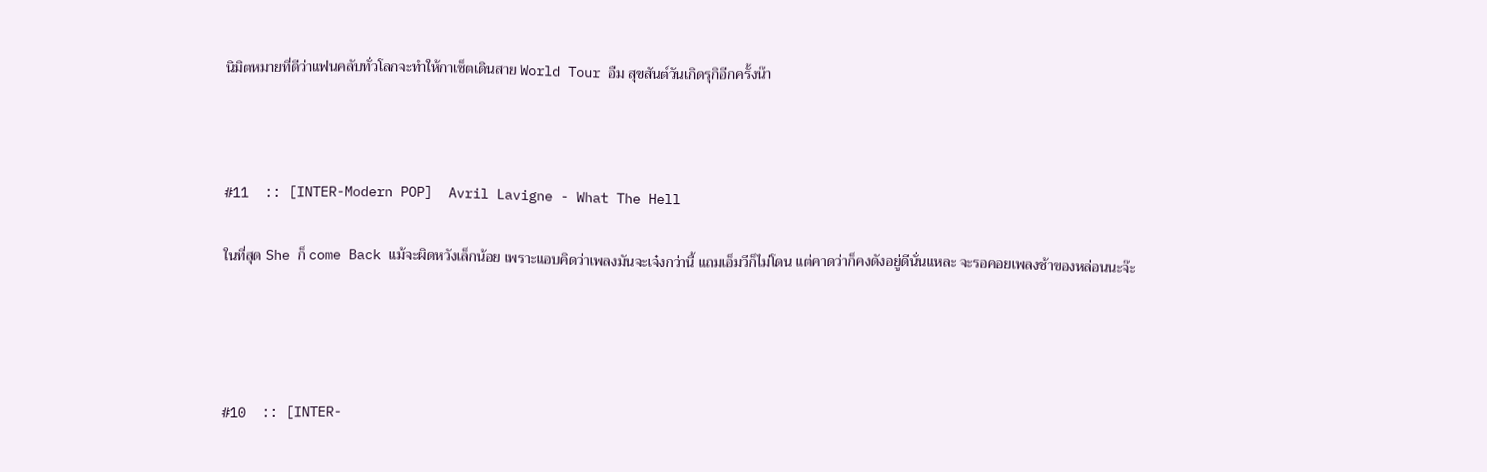นิมิตหมายที่ดีว่าแฟนคลับทั่วโลกจะทำให้กาเซ็ตเดินสาย World Tour อืม สุขสันต์วันเกิดรุกิอีกครั้งน๊า



#11  :: [INTER-Modern POP]  Avril Lavigne - What The Hell

ในที่สุด She ก็ come Back แม้จะผิดหวังเล็กน้อย เพราะแอบคิดว่าเพลงมันจะเจ๋งกว่านี้ แถมเอ็มวีก็ไม่โดน แต่คาดว่าก็คงดังอยู่ดีนั่นแหละ จะรอคอยเพลงช้าของหล่อนนะจ๊ะ




#10  :: [INTER-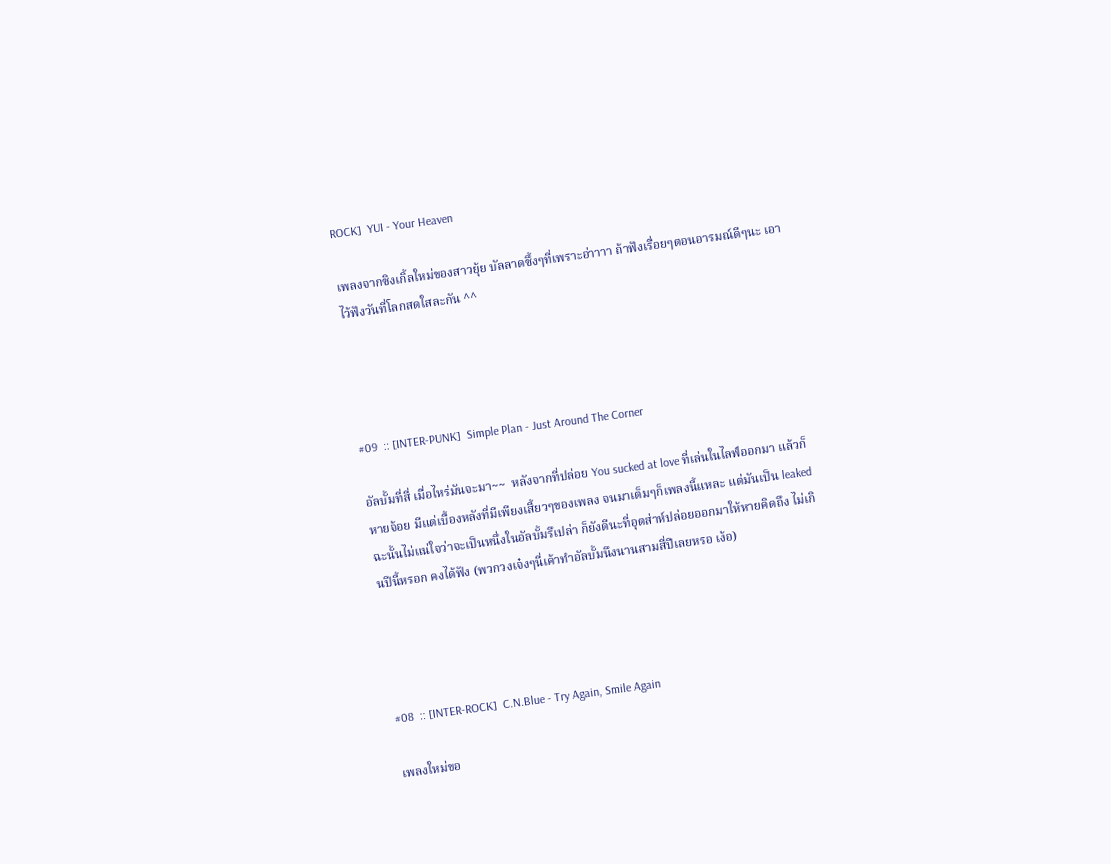ROCK]  YUI - Your Heaven

เพลงจากซิงเกิ้ลใหม่ของสาวยุ้ย บัลลาดซึ้งๆที่เพราะอ่าาาา ถ้าฟังเรื่อยๆตอนอารมณ์ดีๆนะ เอาไว้ฟังวันที่โลกสดใสละกัน ^^




#09  :: [INTER-PUNK]  Simple Plan - Just Around The Corner

อัลบั้มที่สี่ เมื่อไหร่มันจะมา~~  หลังจากที่ปล่อย You sucked at love ที่เล่นในไลฟ์ออกมา แล้วก็หายจ้อย มีแต่เบื้องหลังที่มีเพียงเสี้ยวๆของเพลง จนมาเต็มๆก็เพลงนี้แหละ แต่มันเป็น leaked ฉะนั้นไม่แน่ใจว่าจะเป็นหนึ่งในอัลบั้มรึเปล่า ก็ยังดีนะที่อุตส่าห์ปล่อยออกมาให้หายคิดถึง ไม่เกินปีนี้หรอก คงได้ฟัง (พวกวงเจ๋งๆนี่เค้าทำอัลบั้มนึงนานสามสี่ปีเลยหรอ เง้อ)




#08  :: [INTER-ROCK]  C.N.Blue - Try Again, Smile Again

เพลงใหม่ขอ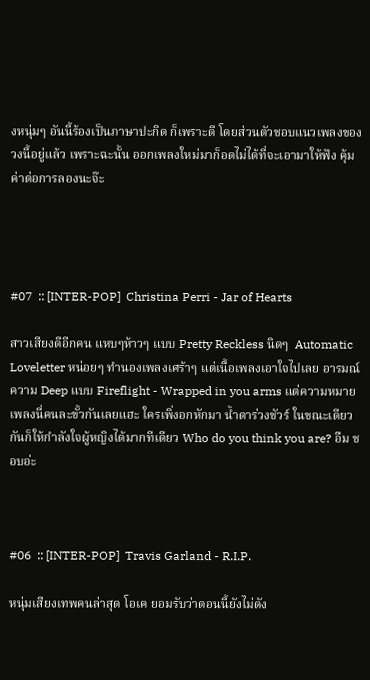งหนุ่มๆ อันนี้ร้องเป็นภาษาปะกิด ก็เพราะดี โดยส่วนตัวชอบแนวเพลงของวงนี้อยู่แล้ว เพราะฉะนั้น ออกเพลงใหม่มาก็อดไม่ได้ที่จะเอามาให้ฟัง คุ้มค่าต่อการลองนะจ๊ะ




#07  :: [INTER-POP]  Christina Perri - Jar of Hearts

สาวเสียงดีอีกคน แหบๆห้าวๆ แบบ Pretty Reckless นิดๆ  Automatic Loveletter หน่อยๆ ทำนองเพลงเศร้าๆ แต่เนื้อเพลงเอาใจไปเลย อารมณ์ความ Deep แบบ Fireflight - Wrapped in you arms แต่ความหมายเพลงนี่คนละขั้วกันเลยแฮะ ใครเพิ่งอกหักมา น้ำตาร่วงชัวร์ ในขณะเดียวกันก็ให้กำลังใจผู้หญิงได้มากทีเดียว Who do you think you are? อืม ชอบอ่ะ



#06  :: [INTER-POP]  Travis Garland - R.I.P.

หนุ่มเสียงเทพคนล่าสุด โอเค ยอมรับว่าตอนนี้ยังไม่ดัง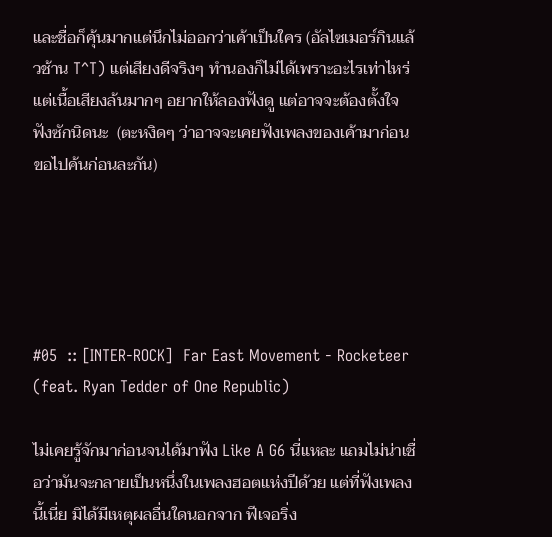และชื่อก็คุ้นมากแต่นึกไม่ออกว่าเค้าเป็นใคร (อัลไซเมอร์กินแล้วช้าน T^T) แต่เสียงดีจริงๆ ทำนองก็ไม่ได้เพราะอะไรเท่าไหร่ แต่เนื้อเสียงล้นมากๆ อยากให้ลองฟังดู แต่อาจจะต้องตั้งใจฟังซักนิดนะ  (ตะหงิดๆ ว่าอาจจะเคยฟังเพลงของเค้ามาก่อน ขอไปค้นก่อนละกัน)





#05  :: [INTER-ROCK]  Far East Movement - Rocketeer (feat. Ryan Tedder of One Republic)

ไม่เคยรู้จักมาก่อนจนได้มาฟัง Like A G6 นี่แหละ แถมไม่น่าเชื่อว่ามันจะกลายเป็นหนึ่งในเพลงฮอตแห่งปีด้วย แต่ที่ฟังเพลงนี้เนี่ย มิได้มีเหตุผลอื่นใดนอกจาก ฟีเจอริ่ง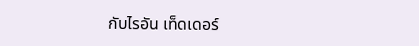กับไรอัน เท็ดเดอร์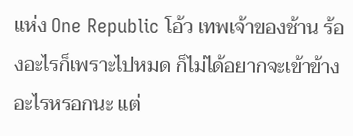แห่ง One Republic โอ้ว เทพเจ้าของช้าน ร้องอะไรก็เพราะไปหมด ก็ไม่ได้อยากจะเข้าข้างอะไรหรอกนะ แต่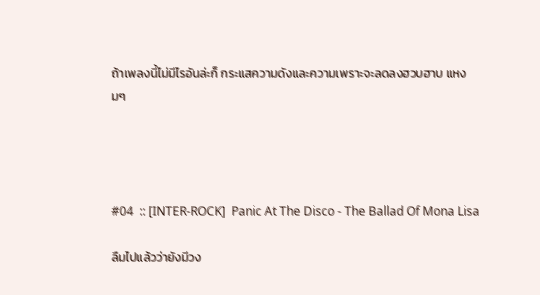ถ้าเพลงนี้ไม่มีไรอันล่ะก็ กระแสความดังและความเพราะจะลดลงฮวบฮาบ แหงมๆ




#04  :: [INTER-ROCK]  Panic At The Disco - The Ballad Of Mona Lisa

ลืมไปแล้วว่ายังมีวง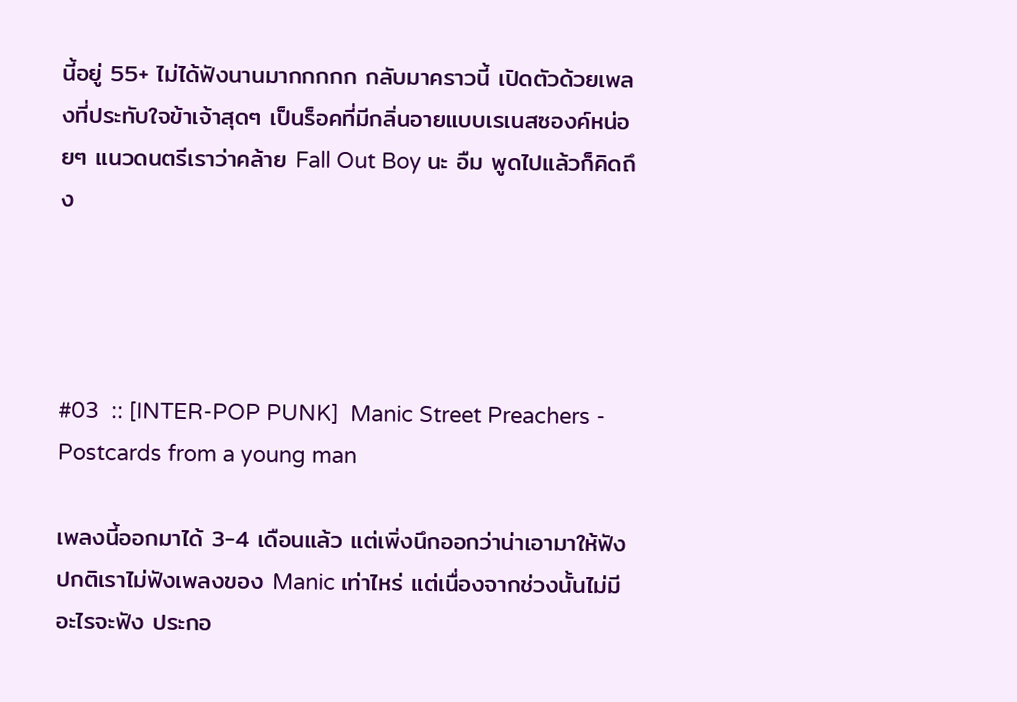นี้อยู่ 55+ ไม่ได้ฟังนานมากกกกก กลับมาคราวนี้ เปิดตัวด้วยเพลงที่ประทับใจข้าเจ้าสุดๆ เป็นร็อคที่มีกลิ่นอายแบบเรเนสซองค์หน่อยๆ แนวดนตรีเราว่าคล้าย Fall Out Boy นะ อืม พูดไปแล้วก็คิดถึง




#03  :: [INTER-POP PUNK]  Manic Street Preachers - Postcards from a young man

เพลงนี้ออกมาได้ 3-4 เดือนแล้ว แต่เพิ่งนึกออกว่าน่าเอามาให้ฟัง ปกติเราไม่ฟังเพลงของ Manic เท่าไหร่ แต่เนื่องจากช่วงนั้นไม่มีอะไรจะฟัง ประกอ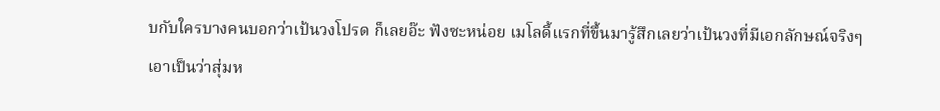บกับใครบางคนบอกว่าเป้นวงโปรด ก็เลยอ๊ะ ฟังซะหน่อย เมโลดี้แรกที่ขึ้นมารู้สึกเลยว่าเป้นวงที่มีเอกลักษณ์จริงๆ เอาเป็นว่าสุ่มห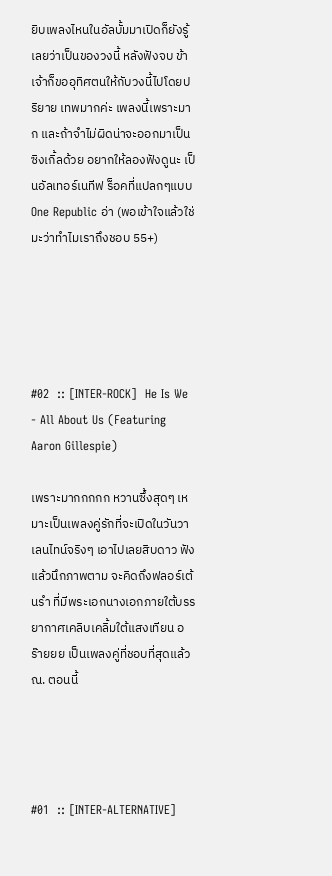ยิบเพลงไหนในอัลบั้มมาเปิดก็ยังรู้เลยว่าเป็นของวงนี้ หลังฟังจบ ข้าเจ้าก็ขออุทิศตนให้กับวงนี้ไปโดยปริยาย เทพมากค่ะ เพลงนี้เพราะมาก และถ้าจำไม่ผิดน่าจะออกมาเป็นซิงเกิ้ลด้วย อยากให้ลองฟังดูนะ เป็นอัลเทอร์เนทีฟ ร็อคที่แปลกๆแบบ One Republic อ่า (พอเข้าใจแล้วใช่มะว่าทำไมเราถึงชอบ 55+)





#02  :: [INTER-ROCK]  He Is We - All About Us (Featuring Aaron Gillespie)

เพราะมากกกกก หวานซึ้งสุดๆ เหมาะเป็นเพลงคู่รักที่จะเปิดในวันวาเลนไทน์จริงๆ เอาไปเลยสิบดาว ฟังแล้วนึกภาพตาม จะคิดถึงฟลอร์เต้นรำ ที่มีพระเอกนางเอกภายใต้บรรยากาศเคลิบเคลิ้มใต้แสงเทียน อร๊ายยย เป็นเพลงคู่ที่ชอบที่สุดแล้ว ณ. ตอนนี้




#01  :: [INTER-ALTERNATIVE]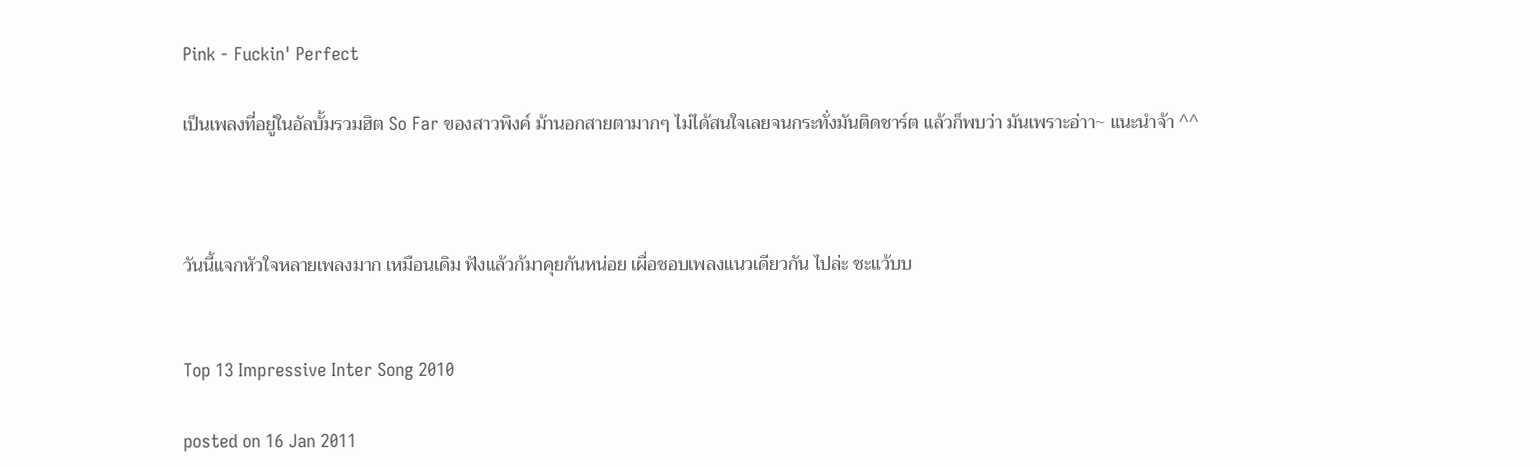Pink - Fuckin' Perfect

เป็นเพลงที่อยู่ในอัลบั้มรวมฮิต So Far ของสาวพิงค์ ม้านอกสายตามากๆ ไม่ได้สนใจเลยจนกระทั่งมันติดชาร์ต แล้วก็พบว่า มันเพราะอ่าา~ แนะนำจ้า ^^



วันนี้แจกหัวใจหลายเพลงมาก เหมือนเดิม ฟังแล้วก้มาคุยกันหน่อย เผื่อชอบเพลงแนวเดียวกัน ไปล่ะ ชะแว้บบ


Top 13 Impressive Inter Song 2010

posted on 16 Jan 2011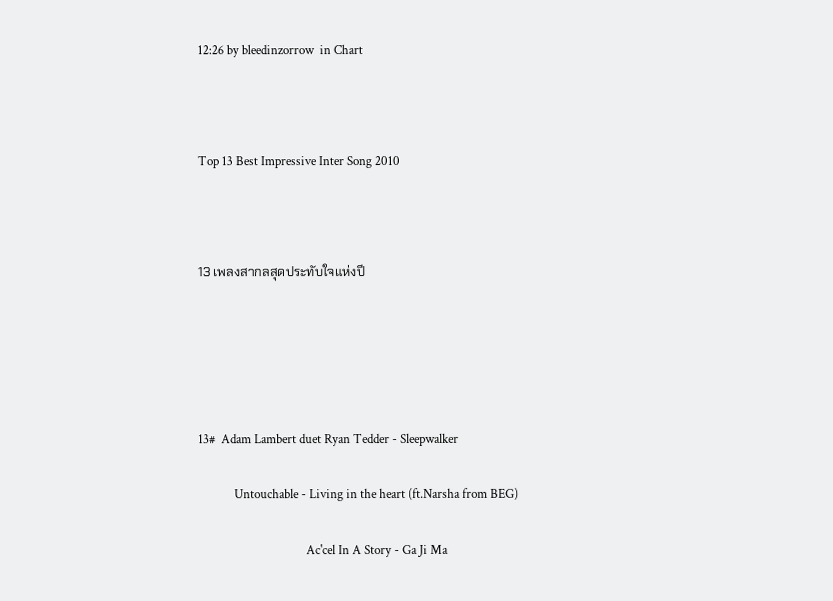12:26 by bleedinzorrow  in Chart



Top 13 Best Impressive Inter Song 2010



13 เพลงสากลสุดประทับใจแห่งปี





13#  Adam Lambert duet Ryan Tedder - Sleepwalker

            Untouchable - Living in the heart (ft.Narsha from BEG)

                                    Ac'cel In A Story - Ga Ji Ma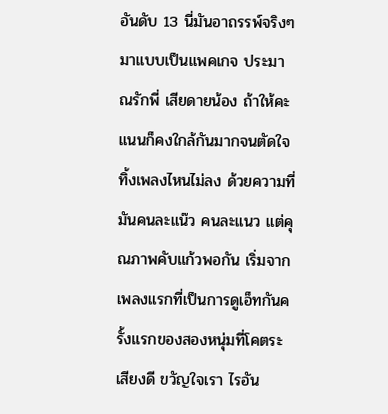อันดับ 13 นี่มันอาถรรพ์จริงๆ มาแบบเป็นแพคเกจ ประมาณรักพี่ เสียดายน้อง ถ้าให้คะแนนก็คงใกล้กันมากจนตัดใจทิ้งเพลงไหนไม่ลง ด้วยความที่มันคนละแน๊ว คนละแนว แต่คุณภาพคับแก้วพอกัน เริ่มจากเพลงแรกที่เป็นการดูเอ็ทกันครั้งแรกของสองหนุ่มที่โคตระเสียงดี ขวัญใจเรา ไรอัน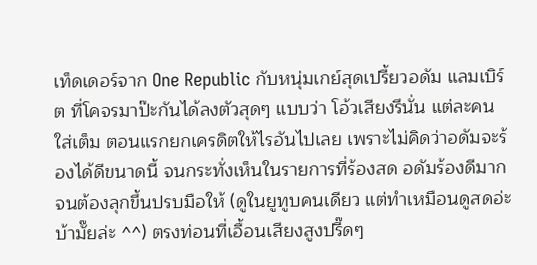เท็ดเดอร์จาก One Republic กับหนุ่มเกย์สุดเปรี้ยวอดัม แลมเบิร์ต ที่โคจรมาป๊ะกันได้ลงตัวสุดๆ แบบว่า โอ้วเสียงรึนั่น แต่ละคนใส่เต็ม ตอนแรกยกเครดิตให้ไรอันไปเลย เพราะไม่คิดว่าอดัมจะร้องได้ดีขนาดนี้ จนกระทั่งเห็นในรายการที่ร้องสด อดัมร้องดีมากจนต้องลุกขึ้นปรบมือให้ (ดูในยูทูบคนเดียว แต่ทำเหมือนดูสดอ่ะ บ้ามั๊ยล่ะ ^^) ตรงท่อนที่เอื้อนเสียงสูงปรี๊ดๆ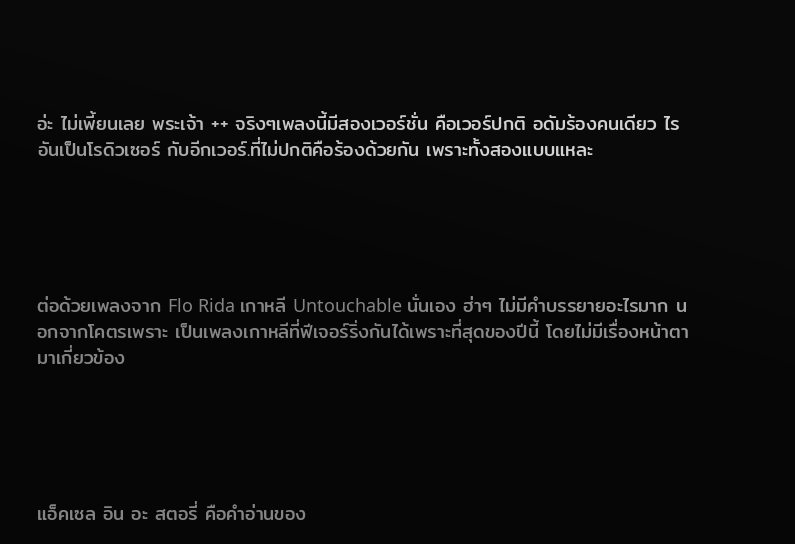อ่ะ ไม่เพี้ยนเลย พระเจ้า ++ จริงๆเพลงนี้มีสองเวอร์ชั่น คือเวอร์ปกติ อดัมร้องคนเดียว ไรอันเป็นโรดิวเซอร์ กับอีกเวอร์.ที่ไม่ปกติคือร้องด้วยกัน เพราะทั้งสองแบบแหละ





ต่อด้วยเพลงจาก Flo Rida เกาหลี Untouchable นั่นเอง ฮ่าๆ ไม่มีคำบรรยายอะไรมาก นอกจากโคตรเพราะ เป็นเพลงเกาหลีที่ฟีเจอร์ริ่งกันได้เพราะที่สุดของปีนี้ โดยไม่มีเรื่องหน้าตามาเกี่ยวข้อง





แอ็คเซล อิน อะ สตอรี่ คือคำอ่านของ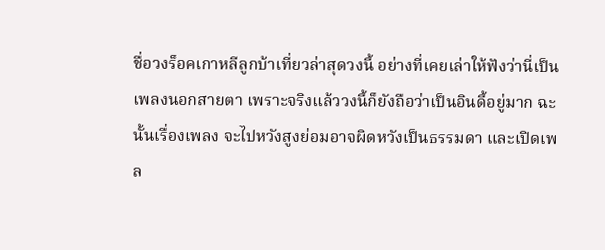ชื่อวงร็อคเกาหลีลูกบ้าเที่ยวล่าสุดวงนี้ อย่างที่เคยเล่าให้ฟังว่านี่เป็นเพลงนอกสายตา เพราะจริงแล้ววงนี้ก็ยังถือว่าเป็นอินดี้อยู่มาก ฉะนั้นเรื่องเพลง จะไปหวังสูงย่อมอาจผิดหวังเป็นธรรมดา และเปิดเพล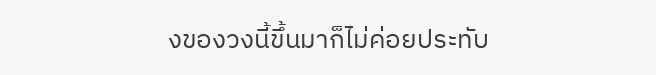งของวงนี้ขึ้นมาก็ไม่ค่อยประทับ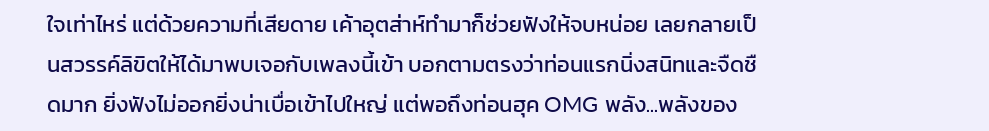ใจเท่าไหร่ แต่ด้วยความที่เสียดาย เค้าอุตส่าห์ทำมาก็ช่วยฟังให้จบหน่อย เลยกลายเป็นสวรรค์ลิขิตให้ได้มาพบเจอกับเพลงนี้เข้า บอกตามตรงว่าท่อนแรกนิ่งสนิทและจืดชืดมาก ยิ่งฟังไม่ออกยิ่งน่าเบื่อเข้าไปใหญ่ แต่พอถึงท่อนฮุค OMG พลัง...พลังของ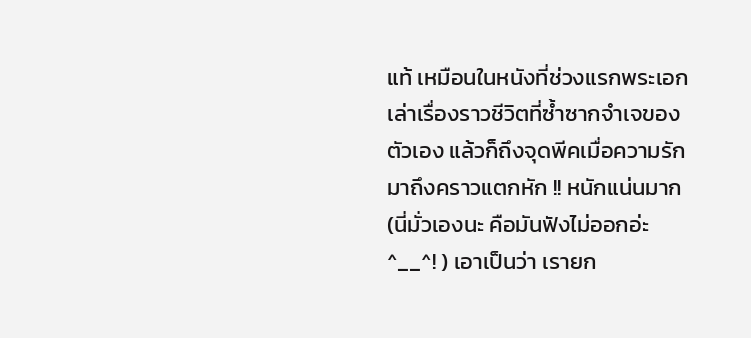แท้ เหมือนในหนังที่ช่วงแรกพระเอกเล่าเรื่องราวชีวิตที่ซ้ำซากจำเจของตัวเอง แล้วก็ถึงจุดพีคเมื่อความรักมาถึงคราวแตกหัก !! หนักแน่นมาก(นี่มั่วเองนะ คือมันฟังไม่ออกอ่ะ ^__^! ) เอาเป็นว่า เรายก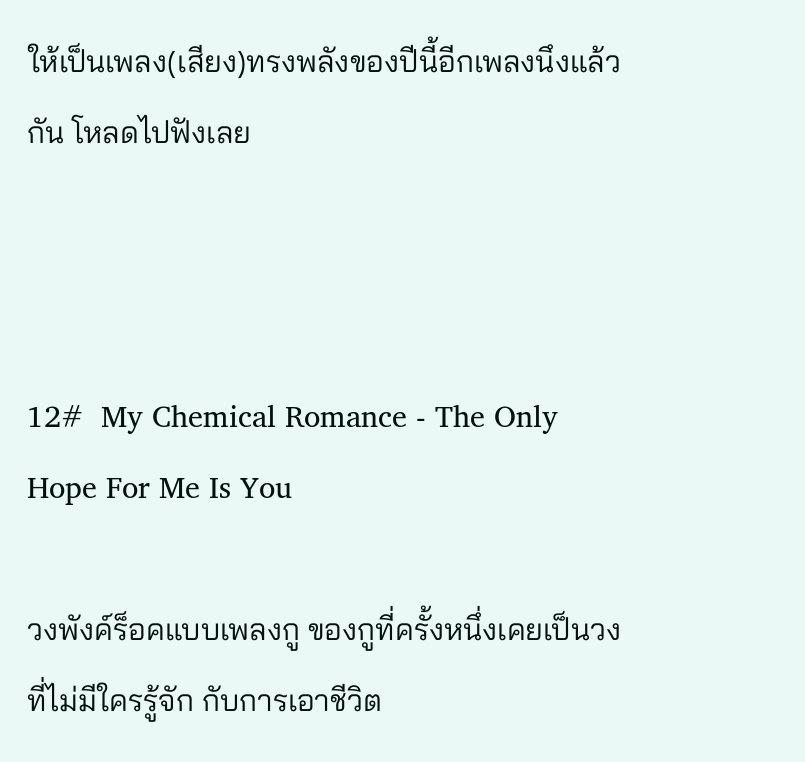ให้เป็นเพลง(เสียง)ทรงพลังของปีนี้อีกเพลงนึงแล้วกัน โหลดไปฟังเลย



12#  My Chemical Romance - The Only Hope For Me Is You

วงพังค์ร็อคแบบเพลงกู ของกูที่ครั้งหนึ่งเคยเป็นวงที่ไม่มีใครรู้จัก กับการเอาชีวิต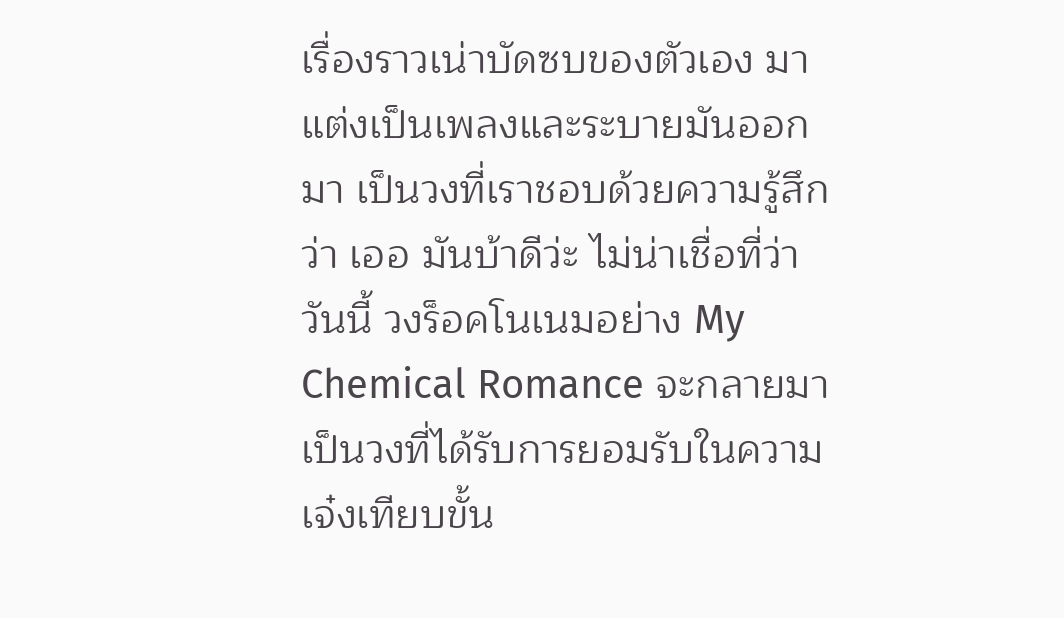เรื่องราวเน่าบัดซบของตัวเอง มาแต่งเป็นเพลงและระบายมันออกมา เป็นวงที่เราชอบด้วยความรู้สึกว่า เออ มันบ้าดีว่ะ ไม่น่าเชื่อที่ว่าวันนี้ วงร็อคโนเนมอย่าง My Chemical Romance จะกลายมาเป็นวงที่ได้รับการยอมรับในความเจ๋งเทียบขั้น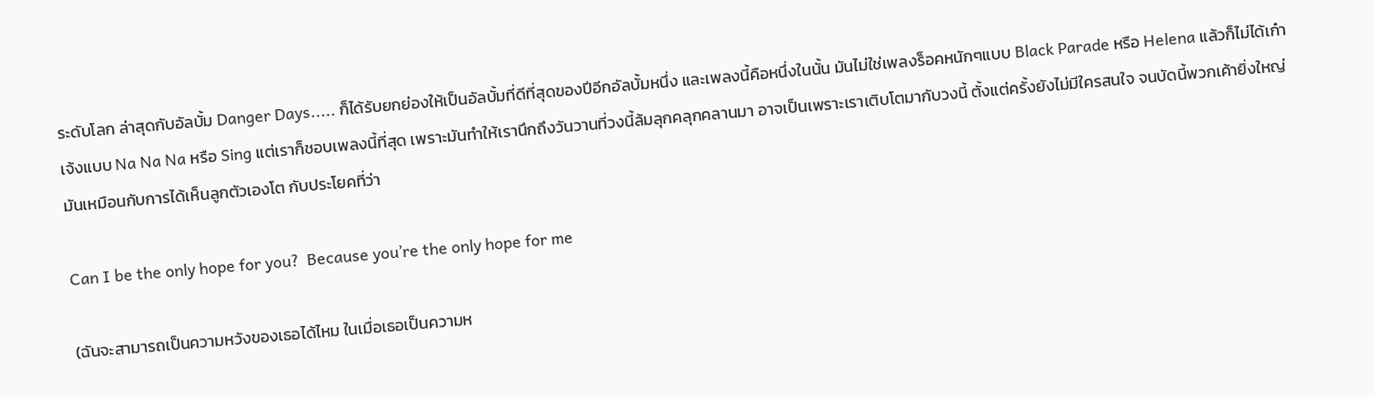ระดับโลก ล่าสุดกับอัลบั้ม Danger Days..... ก็ได้รับยกย่องให้เป็นอัลบั้มที่ดีที่สุดของปีอีกอัลบั้มหนึ่ง และเพลงนี้คือหนึ่งในนั้น มันไม่ใช่เพลงร็อคหนักๆแบบ Black Parade หรือ Helena แล้วก็ไม่ได้เก๋าเจ้งแบบ Na Na Na หรือ Sing แต่เราก็ชอบเพลงนี้ที่สุด เพราะมันทำให้เรานึกถึงวันวานที่วงนี้ล้มลุกคลุกคลานมา อาจเป็นเพราะเราเติบโตมากับวงนี้ ตั้งแต่ครั้งยังไม่มีใครสนใจ จนบัดนี้พวกเค้ายิ่งใหญ่ มันเหมือนกับการได้เห็นลูกตัวเองโต กับประโยคที่ว่า

Can I be the only hope for you?  Because you’re the only hope for me

(ฉันจะสามารถเป็นความหวังของเธอได้ไหม ในเมื่อเธอเป็นความห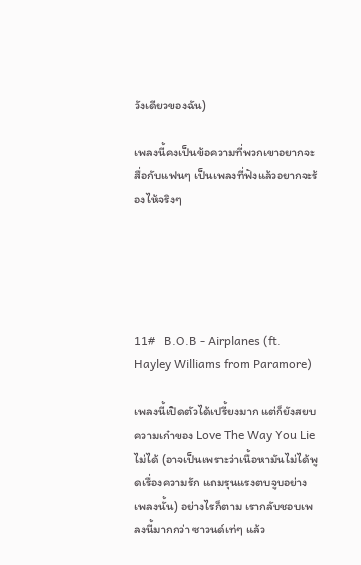วังเดียวของฉัน)

เพลงนี้คงเป็นข้อความที่พวกเขาอยากจะสื่อกับแฟนๆ เป็นเพลงที่ฟังแล้วอยากจะร้องไห้จริงๆ





11#   B.O.B - Airplanes (ft. Hayley Williams from Paramore)

เพลงนี้เปิดตัวได้เปรี้ยงมาก แต่ก็ยังสยบความเก๋าของ Love The Way You Lie ไม่ได้ (อาจเป็นเพราะว่าเนื้อหามันไม่ได้พูดเรื่องความรัก แถมรุนแรงตบจูบอย่างเพลงนั้น) อย่างไรก็ตาม เรากลับชอบเพลงนี้มากกว่า ซาวนด์เท่ๆ แล้ว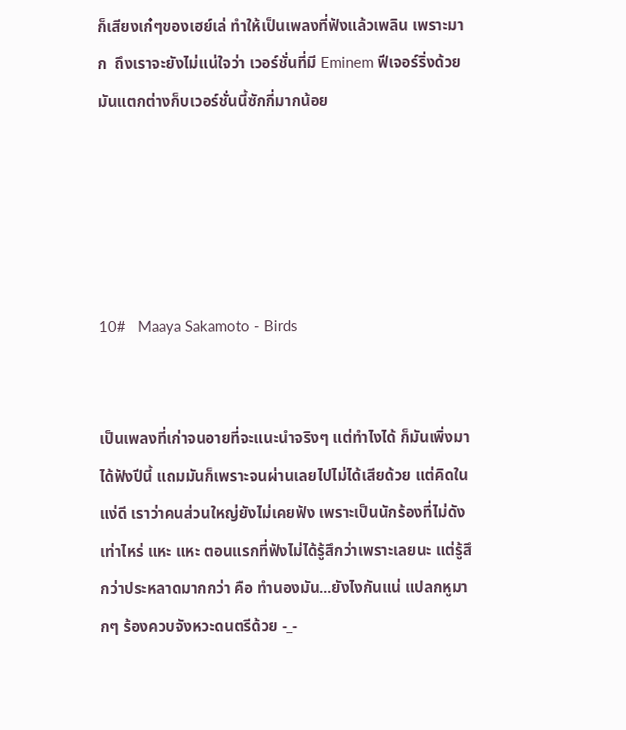ก็เสียงเก๋ๆของเฮย์เล่ ทำให้เป็นเพลงที่ฟังแล้วเพลิน เพราะมาก  ถึงเราจะยังไม่แน่ใจว่า เวอร์ชั่นที่มี Eminem ฟีเจอร์ริ่งด้วย มันแตกต่างก็บเวอร์ชั่นนี้ซักกี่มากน้อย





10#   Maaya Sakamoto - Birds


เป็นเพลงที่เก่าจนอายที่จะแนะนำจริงๆ แต่ทำไงได้ ก็มันเพิ่งมาได้ฟังปีนี้ แถมมันก็เพราะจนผ่านเลยไปไม่ได้เสียด้วย แต่คิดในแง่ดี เราว่าคนส่วนใหญ่ยังไม่เคยฟัง เพราะเป็นนักร้องที่ไม่ดังเท่าไหร่ แหะ แหะ ตอนแรกที่ฟังไม่ได้รู้สึกว่าเพราะเลยนะ แต่รู้สึกว่าประหลาดมากกว่า คือ ทำนองมัน...ยังไงกันแน่ แปลกหูมากๆ ร้องควบจังหวะดนตรีด้วย -_-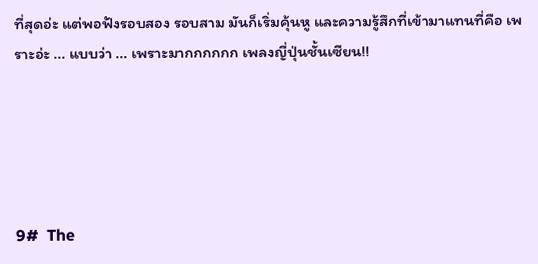ที่สุดอ่ะ แต่พอฟังรอบสอง รอบสาม มันก็เริ่มคุ้นหู และความรู้สึกที่เข้ามาแทนที่คือ เพราะอ่ะ ... แบบว่า ... เพราะมากกกกกก เพลงญี่ปุ่นชั้นเซียน!!





9#  The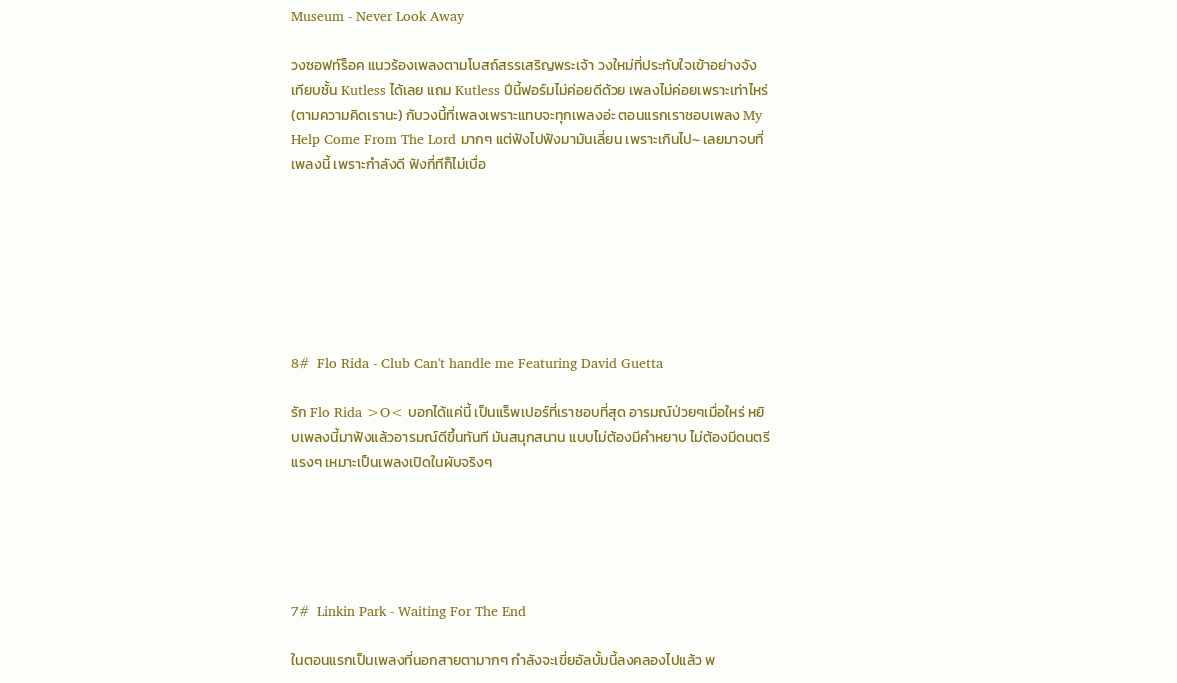Museum - Never Look Away

วงซอฟท์ร็อค แนวร้องเพลงตามโบสถ์สรรเสริญพระเจ้า วงใหม่ที่ประทับใจเข้าอย่างจัง เทียบชั้น Kutless ได้เลย แถม Kutless ปีนี้ฟอร์มไม่ค่อยดีด้วย เพลงไม่ค่อยเพราะเท่าไหร่ (ตามความคิดเรานะ) กับวงนี้ที่เพลงเพราะแทบจะทุกเพลงอ่ะ ตอนแรกเราชอบเพลง My Help Come From The Lord มากๆ แต่ฟังไปฟังมามันเลี่ยน เพราะเกินไป~ เลยมาจบที่เพลงนี้ เพราะกำลังดี ฟังกี่ทีก็ไม่เบื่อ







8#  Flo Rida - Club Can't handle me Featuring David Guetta

รัก Flo Rida >O< บอกได้แค่นี้ เป็นแร็พเปอร์ที่เราชอบที่สุด อารมณ์ป่วยๆเมื่อใหร่ หยิบเพลงนี้มาฟังแล้วอารมณ์ดีขึ้นทันที มันสนุกสนาน แบบไม่ต้องมีคำหยาบ ไม่ต้องมีดนตรีแรงๆ เหมาะเป็นเพลงเปิดในผับจริงๆ





7#  Linkin Park - Waiting For The End

ในตอนแรกเป็นเพลงที่นอกสายตามากๆ กำลังจะเขี่ยอัลบั้มนี้ลงคลองไปแล้ว พ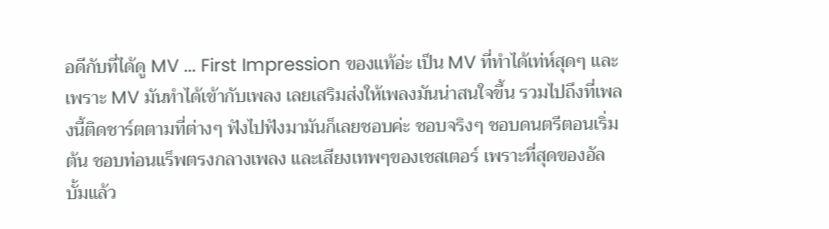อดีกับที่ได้ดู MV ... First Impression ของแท้อ่ะ เป็น MV ที่ทำได้เท่ห์สุดๆ และเพราะ MV มันทำได้เข้ากับเพลง เลยเสริมส่งให้เพลงมันน่าสนใจขึ้น รวมไปถึงที่เพลงนี้ติดชาร์ตตามที่ต่างๆ ฟังไปฟังมามันก็เลยชอบค่ะ ชอบจริงๆ ชอบดนตรีตอนเริ่มต้น ชอบท่อนแร็พตรงกลางเพลง และเสียงเทพๆของเชสเตอร์ เพราะที่สุดของอัลบั้มแล้ว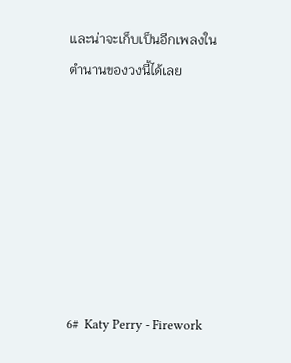และน่าจะเก็บเป็นอีกเพลงในตำนานของวงนี้ได้เลย







6#  Katy Perry - Firework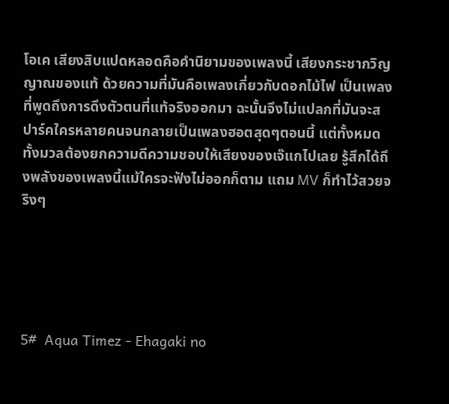โอเค เสียงสิบแปดหลอดคือคำนิยามของเพลงนี้ เสียงกระชากวิญญาณของแท้ ด้วยความที่มันคือเพลงเกี่ยวกับดอกไม้ไฟ เป็นเพลงที่พูดถึงการดึงตัวตนที่แท้จริงออกมา ฉะนั้นจึงไม่แปลกที่มันจะสปาร์คใครหลายคนจนกลายเป็นเพลงฮอตสุดๆตอนนี้ แต่ทั้งหมดทั้งมวลต้องยกความดีความชอบให้เสียงของเจ๊แกไปเลย รู้สึกได้ถึงพลังของเพลงนี้แม้ใครจะฟังไม่ออกก็ตาม แถม MV ก็ทำไว้สวยจริงๆ





5#  Aqua Timez - Ehagaki no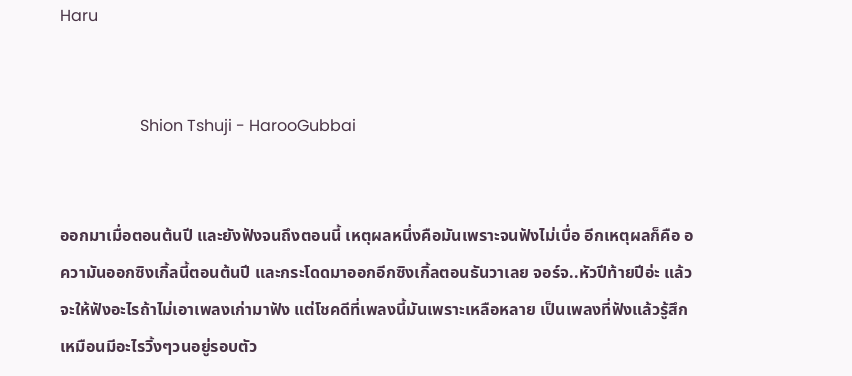Haru


                    Shion Tshuji - HarooGubbai


ออกมาเมื่อตอนต้นปี และยังฟังจนถึงตอนนี้ เหตุผลหนึ่งคือมันเพราะจนฟังไม่เบื่อ อีกเหตุผลก็คือ อความันออกซิงเกิ้ลนี้ตอนต้นปี และกระโดดมาออกอีกซิงเกิ้ลตอนธันวาเลย จอร์จ..หัวปีท้ายปีอ่ะ แล้วจะให้ฟังอะไรถ้าไม่เอาเพลงเก่ามาฟัง แต่โชคดีที่เพลงนี้มันเพราะเหลือหลาย เป็นเพลงที่ฟังแล้วรู้สึกเหมือนมีอะไรวิ้งๆวนอยู่รอบตัว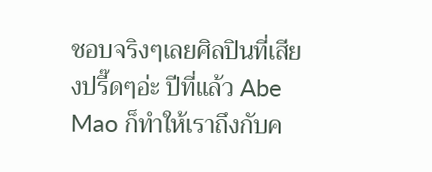ชอบจริงๆเลยศิลปินที่เสียงปรี๊ดๆอ่ะ ปีที่แล้ว Abe Mao ก็ทำให้เราถึงกับค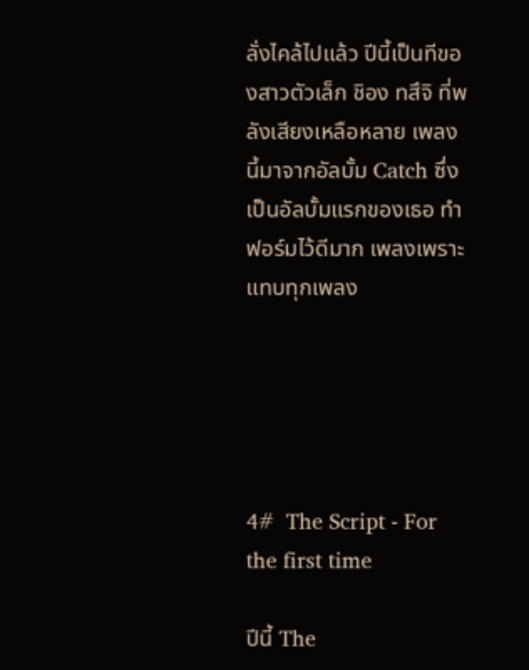ลั่งไคล้ไปแล้ว ปีนี้เป็นทีของสาวตัวเล็ก ชิอง ทสึจิ ที่พลังเสียงเหลือหลาย เพลงนี้มาจากอัลบั้ม Catch ซึ่งเป็นอัลบั้มแรกของเธอ ทำฟอร์มไว้ดีมาก เพลงเพราะแทบทุกเพลง





4#  The Script - For the first time

ปีนี้ The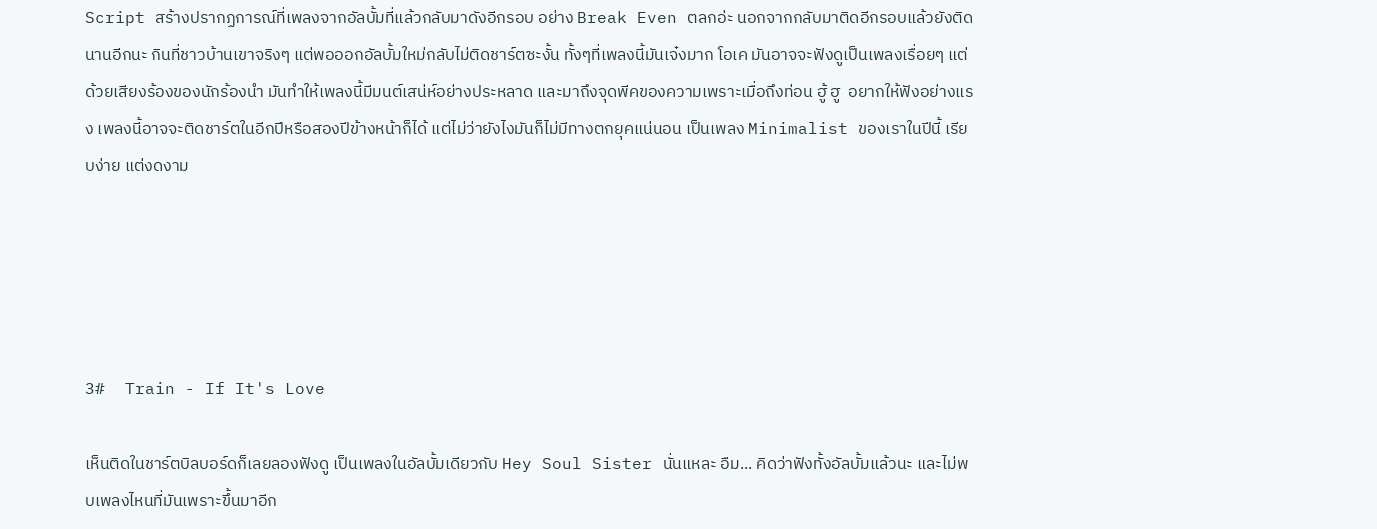Script สร้างปรากฏการณ์ที่เพลงจากอัลบั้มที่แล้วกลับมาดังอีกรอบ อย่าง Break Even ตลกอ่ะ นอกจากกลับมาติดอีกรอบแล้วยังติดนานอีกนะ กินที่ชาวบ้านเขาจริงๆ แต่พอออกอัลบั้มใหม่กลับไม่ติดชาร์ตซะงั้น ทั้งๆที่เพลงนี้มันเจ๋งมาก โอเค มันอาจจะฟังดูเป็นเพลงเรื่อยๆ แต่ด้วยเสียงร้องของนักร้องนำ มันทำให้เพลงนี้มีมนต์เสน่ห์อย่างประหลาด และมาถึงจุดพีคของความเพราะเมื่อถึงท่อน ฮู้ ฮู  อยากให้ฟังอย่างแรง เพลงนี้อาจจะติดชาร์ตในอีกปีหรือสองปีข้างหน้าก็ได้ แต่ไม่ว่ายังไงมันก็ไม่มีทางตกยุคแน่นอน เป็นเพลง Minimalist ของเราในปีนี้ เรียบง่าย แต่งดงาม





3#  Train - If It's Love

เห็นติดในชาร์ตบิลบอร์ดก็เลยลองฟังดู เป็นเพลงในอัลบั้มเดียวกับ Hey Soul Sister นั่นแหละ อืม... คิดว่าฟังทั้งอัลบั้มแล้วนะ และไม่พบเพลงไหนที่มันเพราะขึ้นมาอีก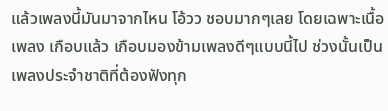แล้วเพลงนี้มันมาจากไหน โอ้วว ชอบมากๆเลย โดยเฉพาะเนื้อเพลง เกือบแล้ว เกือบมองข้ามเพลงดีๆแบบนี้ไป ช่วงนั้นเป็นเพลงประจำชาติที่ต้องฟังทุก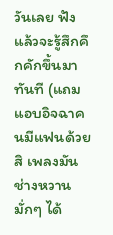วันเลย ฟังแล้วจะรู้สึกคึกคักขึ้นมาทันที (แถมแอบอิจฉาคนมีแฟนด้วยสิ เพลงมันช่างหวานมั่กๆ ได้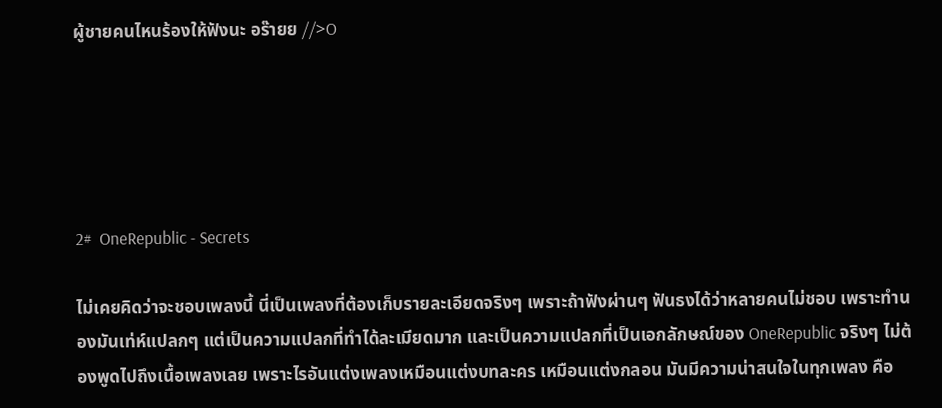ผู้ชายคนไหนร้องให้ฟังนะ อร๊ายย //>O





2#  OneRepublic - Secrets

ไม่เคยคิดว่าจะชอบเพลงนี้ นี่เป็นเพลงที่ต้องเก็บรายละเอียดจริงๆ เพราะถ้าฟังผ่านๆ ฟันธงได้ว่าหลายคนไม่ชอบ เพราะทำนองมันเท่ห์แปลกๆ แต่เป็นความแปลกที่ทำได้ละเมียดมาก และเป็นความแปลกที่เป็นเอกลักษณ์ของ OneRepublic จริงๆ ไม่ต้องพูดไปถึงเนื้อเพลงเลย เพราะไรอันแต่งเพลงเหมือนแต่งบทละคร เหมือนแต่งกลอน มันมีความน่าสนใจในทุกเพลง คือ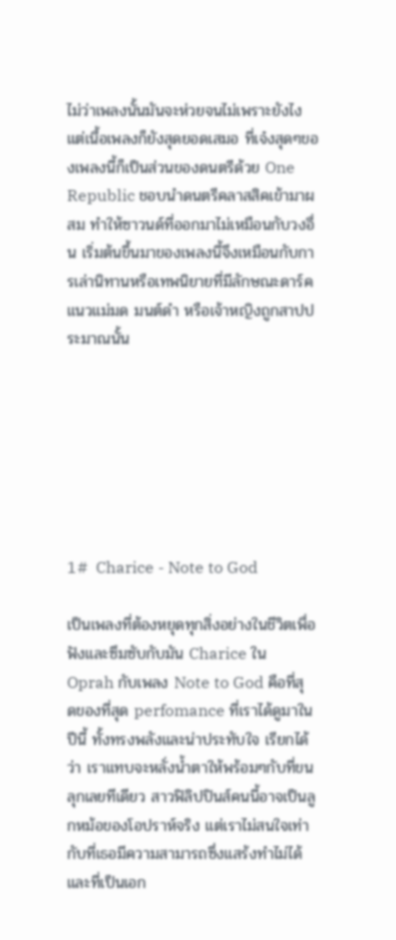ไม่ว่าเพลงนั้นมันจะห่วยจนไม่เพราะยังไง แต่เนื้อเพลงก็ยังสุดยอดเสมอ ที่เจ๋งสุดๆของเพลงนี้ก็เป็นส่วนของดนตรีด้วย One Republic ชอบนำดนตรีคลาสสิคเข้ามาผสม ทำให้ซาวนด์ที่ออกมาไม่เหมือนกับวงอื่น เริ่มต้นขึ้นมาของเพลงนี้จึงเหมือนกับการเล่านิทานหรือเทพนิยายที่มีลักษณะดาร์ค แนวแม่มด มนต์ดำ หรือเจ้าหญิงถูกสาปประมาณนั้น







1#  Charice - Note to God

เป็นเพลงที่ต้องหยุดทุกสิ่งอย่างในชีวิตเพื่อฟังและซึมซับกับมัน Charice ใน Oprah กับเพลง Note to God คือที่สุดของที่สุด perfomance ที่เราได้ดูมาในปีนี้ ทั้งทรงพลังและน่าประทับใจ เรียกได้ว่า เราแทบจะหลั่งน้ำตาให้พร้อมๆกับที่ขนลุกเลยทีเดียว สาวฟิลิปปินส์คนนี้อาจเป็นลูกหม้อของโอปราห์จริง แต่เราไม่สนใจเท่ากับที่เธอมีความสามารถซึ่งแสร้งทำไม่ได้ และที่เป็นเอก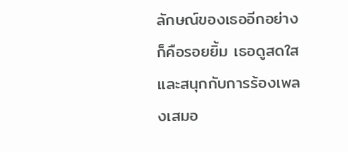ลักษณ์ของเธออีกอย่างก็คือรอยยิ้ม เธอดูสดใสและสนุกกับการร้องเพลงเสมอ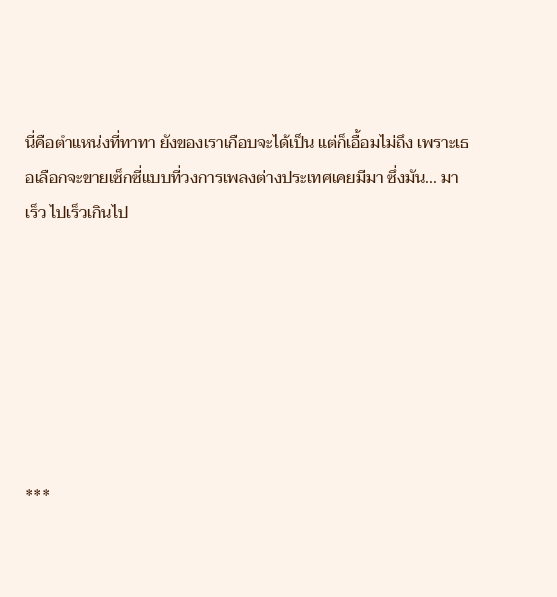นี่คือตำแหน่งที่ทาทา ยังของเราเกือบจะได้เป็น แต่ก็เอื้อมไม่ถึง เพราะเธอเลือกจะขายเซ็กซี่แบบที่วงการเพลงต่างประเทศเคยมีมา ซึ่งมัน... มาเร็ว ไปเร็วเกินไป







***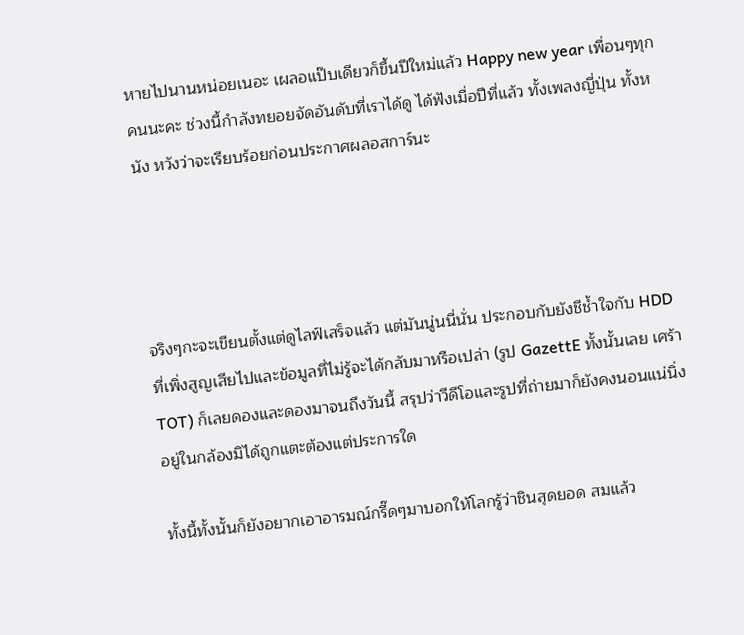หายไปนานหน่อยเนอะ เผลอแป๊บเดียวก็ขึ้นปีใหม่แล้ว Happy new year เพื่อนๆทุกคนนะคะ ช่วงนี้กำลังทยอยจัดอันดับที่เราได้ดู ได้ฟังเมื่อปีที่แล้ว ทั้งเพลงญี่ปุ่น ทั้งหนัง หวังว่าจะเรียบร้อยก่อนประกาศผลอสการ์นะ




จริงๆกะจะเขียนตั้งแต่ดูไลฟ์เสร็จแล้ว แต่มันนู่นนี่นั่น ประกอบกับยังชีช้ำใจกับ HDD ที่เพิ่งสูญเสียไปและข้อมูลที่ไม่รู้จะได้กลับมาหรือเปล่า (รูป GazettE ทั้งนั้นเลย เศร้า TOT) ก็เลยดองและดองมาจนถึงวันนี้ สรุปว่าวีดีโอและรูปที่ถ่ายมาก็ยังคงนอนแน่นิ่งอยู่ในกล้องมิได้ถูกแตะต้องแต่ประการใด

ทั้งนี้ทั้งนั้นก็ยังอยากเอาอารมณ์กรี๊ดๆมาบอกให้โลกรู้ว่าชินสุดยอด สมแล้ว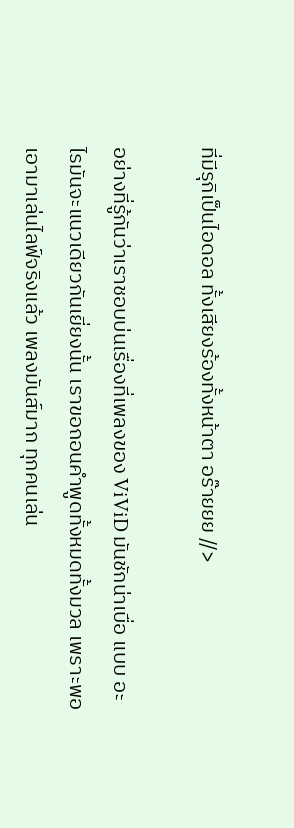ที่มีรุกิเป็นไอดอล ทั้งเสียงร้องทั้งหน้าตา อร๊ายยย //>

อย่างที่รู้กันว่าเราชอบบ่นเรื่องที่เพลงของ ViViD มันชักน่าเบื่อ แบบ อะไรมันจะแนวเดียวกันเยี่ยงนั้น เราขอถอนคำพูดทั้งหมดทั้งมวล เพราะพอเอามาเล่นไลฟ์จริงแล้ว เพลงมันส์มาก ทุกคนเล่น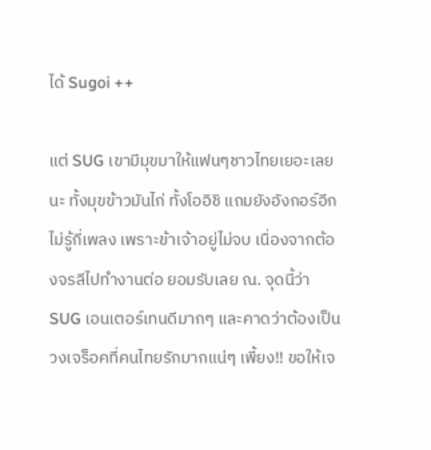ได้ Sugoi ++

แต่ SUG เขามีมุขมาให้แฟนๆชาวไทยเยอะเลยนะ ทั้งมุขข้าวมันไก่ ทั้งโออิชิ แถมยังอังกอร์อีกไม่รู้กี่เพลง เพราะข้าเจ้าอยู่ไม่จบ เนื่องจากต้องจรลีไปทำงานต่อ ยอมรับเลย ณ. จุดนี้ว่า SUG เอนเตอร์เทนดีมากๆ และคาดว่าต้องเป็นวงเจร็อคที่คนไทยรักมากแน่ๆ เพี้ยง!! ขอให้เจ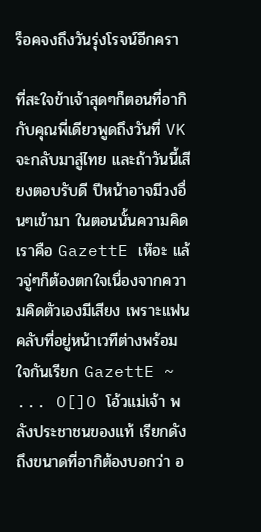ร็อคจงถึงวันรุ่งโรจน์อีกครา

ที่สะใจข้าเจ้าสุดๆก็ตอนที่อากิกับคุณพี่เดียวพูดถึงวันที่ VK จะกลับมาสู่ไทย และถ้าวันนี้เสียงตอบรับดี ปีหน้าอาจมีวงอื่นๆเข้ามา ในตอนนั้นความคิดเราคือ GazettE เห๊อะ แล้วจู่ๆก็ต้องตกใจเนื่องจากความคิดตัวเองมีเสียง เพราะแฟนคลับที่อยู่หน้าเวทีต่างพร้อมใจกันเรียก GazettE ~ ... O[]O โอ้วแม่เจ้า พลังประชาชนของแท้ เรียกดังถึงขนาดที่อากิต้องบอกว่า อ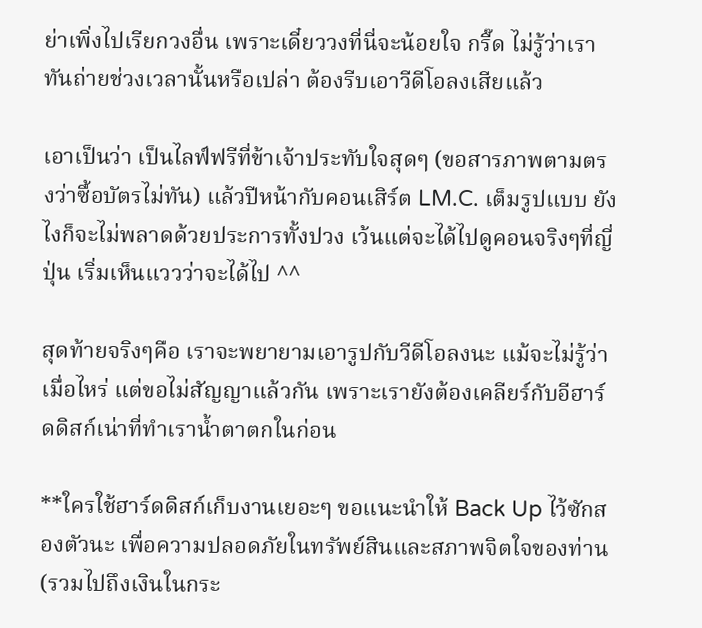ย่าเพิ่งไปเรียกวงอื่น เพราะเดี๋ยววงที่นี่จะน้อยใจ กรี๊ด ไม่รู้ว่าเราทันถ่ายช่วงเวลานั้นหรือเปล่า ต้องรีบเอาวีดีโอลงเสียแล้ว

เอาเป็นว่า เป็นไลฟ์ฟรีที่ข้าเจ้าประทับใจสุดๆ (ขอสารภาพตามตรงว่าซื้อบัตรไม่ทัน) แล้วปีหน้ากับคอนเสิร์ต LM.C. เต็มรูปแบบ ยังไงก็จะไม่พลาดด้วยประการทั้งปวง เว้นแต่จะได้ไปดูคอนจริงๆที่ญี่ปุ่น เริ่มเห็นแววว่าจะได้ไป ^^

สุดท้ายจริงๆคือ เราจะพยายามเอารูปกับวีดีโอลงนะ แม้จะไม่รู้ว่าเมื่อไหร่ แต่ขอไม่สัญญาแล้วกัน เพราะเรายังต้องเคลียร์กับอีฮาร์ดดิสก์เน่าที่ทำเราน้ำตาตกในก่อน

**ใครใช้ฮาร์ดดิสก์เก็บงานเยอะๆ ขอแนะนำให้ Back Up ไว้ซักสองตัวนะ เพื่อความปลอดภัยในทรัพย์สินและสภาพจิตใจของท่าน (รวมไปถึงเงินในกระ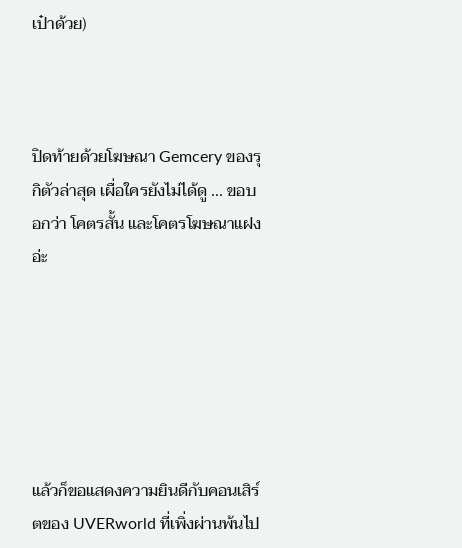เป๋าด้วย)



ปิดท้ายด้วยโฆษณา Gemcery ของรุกิตัวล่าสุด เผื่อใครยังไม่ได้ดู ... ขอบอกว่า โคตรสั้น และโคตรโฆษณาแฝงอ่ะ






แล้วก็ขอแสดงความยินดีกับคอนเสิร์ตของ UVERworld ที่เพิ่งผ่านพ้นไป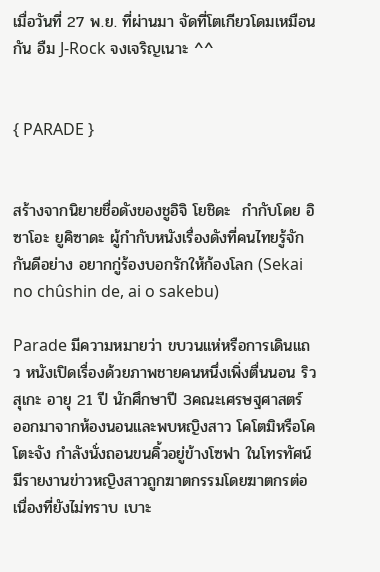เมื่อวันที่ 27 พ.ย. ที่ผ่านมา จัดที่โตเกียวโดมเหมือนกัน อืม J-Rock จงเจริญเนาะ ^^


{ PARADE }


สร้างจากนิยายชื่อดังของชูอิจิ โยชิดะ  กำกับโดย อิซาโอะ ยูคิซาดะ ผู้กำกับหนังเรื่องดังที่คนไทยรู้จักกันดีอย่าง อยากกู่ร้องบอกรักให้ก้องโลก (Sekai no chûshin de, ai o sakebu)

Parade มีความหมายว่า ขบวนแห่หรือการเดินแถว หนังเปิดเรื่องด้วยภาพชายคนหนึ่งเพิ่งตื่นนอน ริวสุเกะ อายุ 21 ปี นักศึกษาปี 3คณะเศรษฐศาสตร์ ออกมาจากห้องนอนและพบหญิงสาว โคโตมิหรือโคโตะจัง กำลังนั่งถอนขนคิ้วอยู่ข้างโซฟา ในโทรทัศน์มีรายงานข่าวหญิงสาวถูกฆาตกรรมโดยฆาตกรต่อเนื่องที่ยังไม่ทราบ เบาะ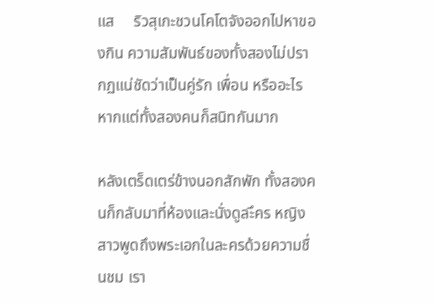แส     ริวสุเกะชวนโคโตจังออกไปหาของกิน ความสัมพันธ์ของทั้งสองไม่ปรากฏแน่ชัดว่าเป็นคู่รัก เพื่อน หรืออะไร หากแต่ทั้งสองคนก็สนิทกันมาก

หลังเตร็ดเตร่ข้างนอกสักพัก ทั้งสองคนก็กลับมาที่ห้องและนั่งดูละึคร หญิงสาวพูดถึงพระเอกในละครด้วยความชื่นชม เรา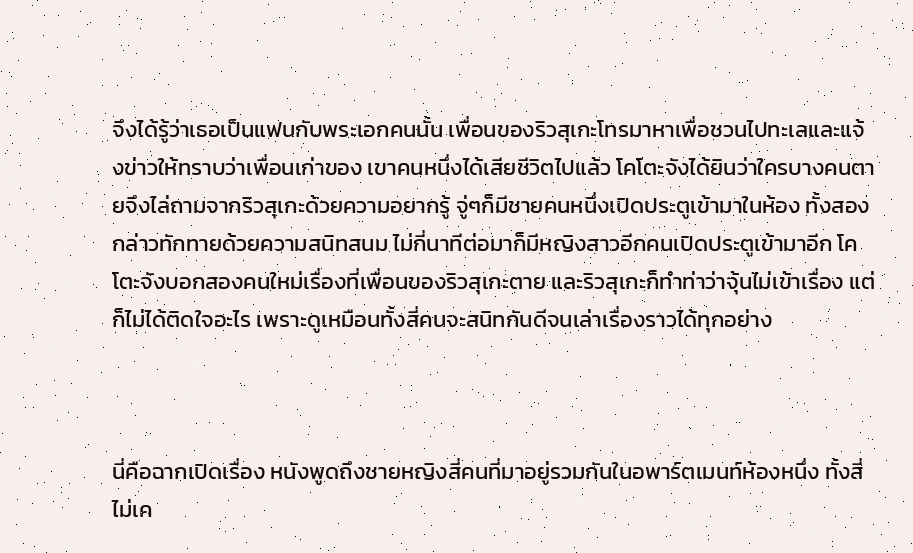จึงได้รู้ว่าเธอเป็นแฟนกับพระเอกคนนั้น เพื่อนของริวสุเกะโทรมาหาเพื่อชวนไปทะเลและแจ้งข่าวให้ทราบว่าเพื่อนเก่าของ เขาคนหนึ่งได้เสียชีวิตไปแล้ว โคโตะจังได้ยินว่าใครบางคนตายจึงไล่ถามจากริวสุเกะด้วยความอยากรู้ จู่ๆก็มีชายคนหนึ่งเปิดประตูเข้ามาในห้อง ทั้งสองกล่าวทักทายด้วยความสนิทสนม ไม่กี่นาทีต่อมาก็มีหญิงสาวอีกคนเปิดประตูเข้ามาอีก โคโตะจังบอกสองคนใหม่เรื่องที่เพื่อนของริวสุเกะตาย และริวสุเกะก็ทำท่าว่าจุ้นไม่เข้าเรื่อง แต่ก็ไม่ได้ติดใจอะไร เพราะดูเหมือนทั้งสี่คนจะสนิทกันดีจนเล่าเรื่องราวได้ทุกอย่าง



นี่คือฉากเปิดเรื่อง หนังพูดถึงชายหญิงสี่คนที่มาอยู่รวมกันในอพาร์ตเมนท์ห้องหนึ่ง ทั้งสี่ไม่เค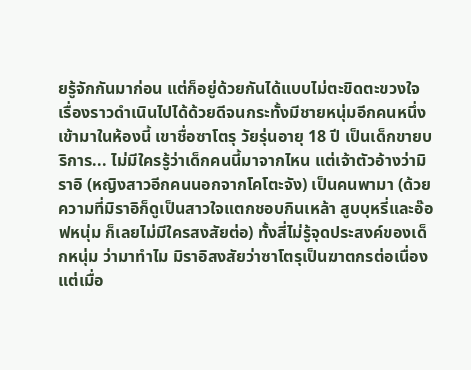ยรู้จักกันมาก่อน แต่ก็อยู่ด้วยกันได้แบบไม่ตะขิดตะขวงใจ เรื่องราวดำเนินไปได้ด้วยดีจนกระทั้งมีชายหนุ่มอีกคนหนึ่งเข้ามาในห้องนี้ เขาชื่อซาโตรุ วัยรุ่นอายุ 18 ปี เป็นเด็กขายบริการ... ไม่มีใครรู้ว่าเด็กคนนี้มาจากไหน แต่เจ้าตัวอ้างว่ามิราอิ (หญิงสาวอีกคนนอกจากโคโตะจัง) เป็นคนพามา (ด้วยความที่มิราอิก็ดูเป็นสาวใจแตกชอบกินเหล้า สูบบุหรี่และอ๊อฟหนุ่ม ก็เลยไม่มีใครสงสัยต่อ) ทั้งสี่ไม่รู้จุดประสงค์ของเด็กหนุ่ม ว่ามาทำไม มิราอิสงสัยว่าซาโตรุเป็นฆาตกรต่อเนื่อง แต่เมื่อ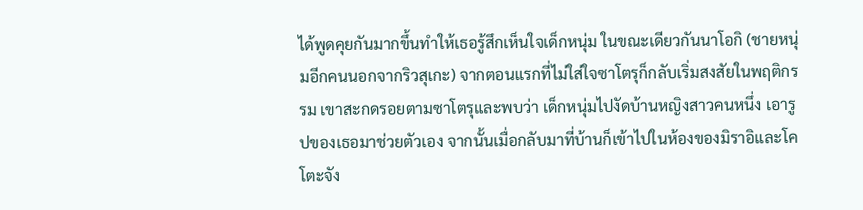ได้พูดคุยกันมากขึ้นทำให้เธอรู้สึกเห็นใจเด็กหนุ่ม ในขณะเดียวกันนาโอกิ (ชายหนุ่มอีกคนนอกจากริวสุเกะ) จากตอนแรกที่ไม่ใส่ใจซาโตรุก็กลับเริ่มสงสัยในพฤติกรรม เขาสะกดรอยตามซาโตรุและพบว่า เด็กหนุ่มไปงัดบ้านหญิงสาวคนหนึ่ง เอารูปของเธอมาช่วยตัวเอง จากนั้นเมื่อกลับมาที่บ้านก็เข้าไปในห้องของมิราอิและโคโตะจัง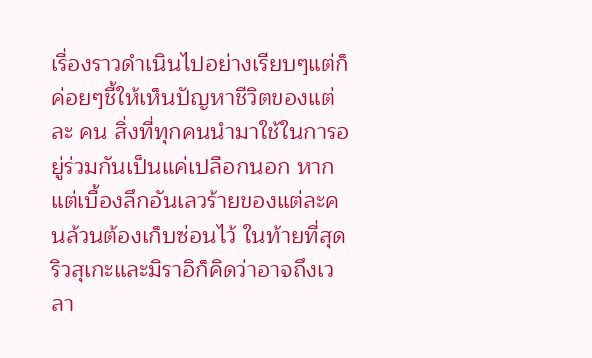เรื่องราวดำเนินไปอย่างเรียบๆแต่ก็ค่อยๆชี้ให้เห็นปัญหาชีวิตของแต่ละ คน สิ่งที่ทุกคนนำมาใช้ในการอยู่ร่วมกันเป็นแค่เปลือกนอก หากแต่เบื้องลึกอันเลวร้ายของแต่ละคนล้วนต้องเก็บซ่อนไว้ ในท้ายที่สุดริวสุเกะและมิราอิก็คิดว่าอาจถึงเวลา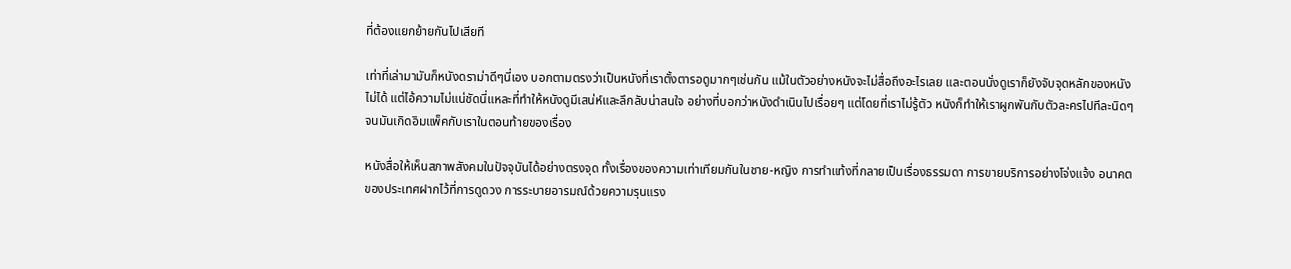ที่ต้องแยกย้ายกันไปเสียที

เท่าที่เล่ามามันก็หนังดราม่าดีๆนี่เอง บอกตามตรงว่าเป็นหนังที่เราตั้งตารอดูมากๆเช่นกัน แม้ในตัวอย่างหนังจะไม่สื่อถึงอะไรเลย และตอนนั่งดูเราก็ยังจับจุดหลักของหนังไม่ได้ แต่ไอ้ความไม่แน่ชัดนี่แหละที่ทำให้หนังดูมีเสน่ห์และลึกลับน่าสนใจ อย่างที่บอกว่าหนังดำเนินไปเรื่อยๆ แต่โดยที่เราไม่รู้ตัว หนังก็ทำให้เราผูกพันกับตัวละครไปทีละนิดๆ จนมันเกิดอิมแพ็คกับเราในตอนท้ายของเรื่อง

หนังสื่อให้เห็นสภาพสังคมในปัจจุบันได้อย่างตรงจุด ทั้งเรื่องของความเท่าเทียมกันในชาย-หญิง การทำแท้งที่กลายเป็นเรื่องธรรมดา การขายบริการอย่างโจ่งแจ้ง อนาคตของประเทศฝากไว้ที่การดูดวง การระบายอารมณ์ด้วยความรุนแรง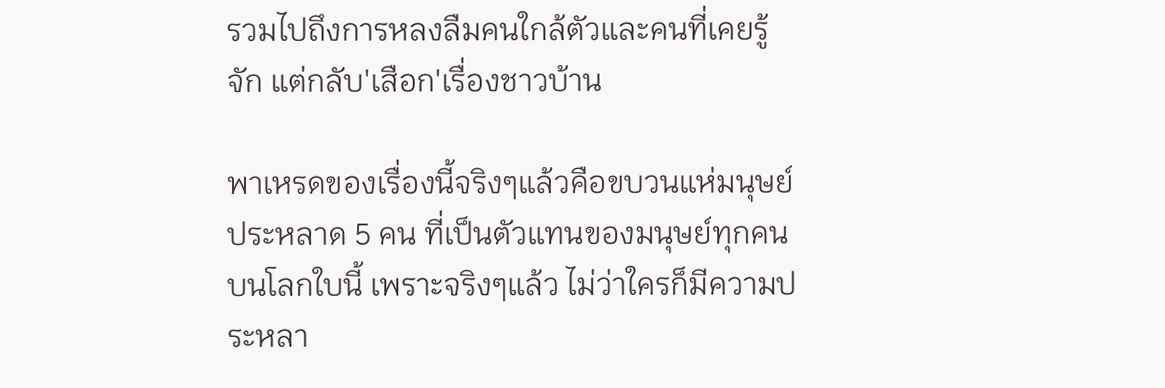รวมไปถึงการหลงลืมคนใกล้ตัวและคนที่เคยรู้จัก แต่กลับ'เสือก'เรื่องชาวบ้าน

พาเหรดของเรื่องนี้จริงๆแล้วคือขบวนแห่มนุษย์ประหลาด 5 คน ที่เป็นตัวแทนของมนุษย์ทุกคนบนโลกใบนี้ เพราะจริงๆแล้ว ไม่ว่าใครก็มีความประหลา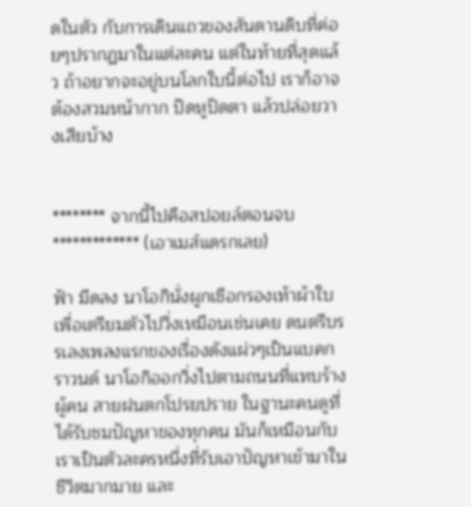ดในตัว กับการเดินแถวของสันดานดิบที่ค่อยๆปรากฏมาในแต่ละคน แต่ในท้ายที่สุดแล้ว ถ้าอยากจะอยู่บนโลกใบนี้ต่อไป เราก็อาจต้องสวมหน้ากาก ปิดหูปิดตา แล้วปล่อยวางเสียบ้าง


******** จากนี้ไปคือสปอยล์ตอนจบ ************* (เอาเมส์แดรกเลย)

ฟ้า มืดลง นาโอกินั่งผูกเชือกรองเท้าผ้าใบเพื่อเตรียมตัวไปวิ่งเหมือนเช่นเคย ดนตรีบรรเลงเพลงแรกของเรื่องดังแผ่วๆเป็นแบคกราวนด์ นาโอกิออกวิ่งไปตามถนนที่แทบร้างผู้คน สายฝนตกโปรยปราย ในฐานะคนดูที่ได้รับชมปัญหาของทุกคน มันก็เหมือนกับเราเป็นตัวละครหนึ่งที่รับเอาปัญหาเข้ามาในชีวิตมากมาย และ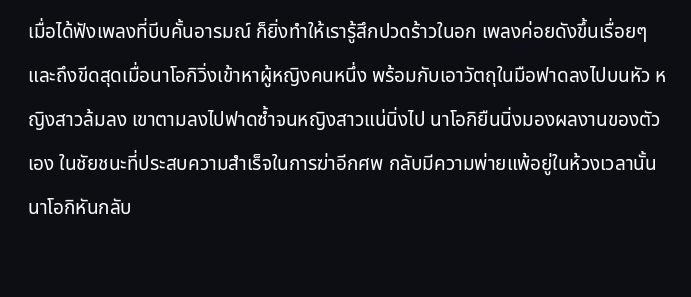เมื่อได้ฟังเพลงที่บีบคั้นอารมณ์ ก็ยิ่งทำให้เรารู้สึกปวดร้าวในอก เพลงค่อยดังขึ้นเรื่อยๆ และถึงขีดสุดเมื่อนาโอกิวิ่งเข้าหาผู้หญิงคนหนึ่ง พร้อมกับเอาวัตถุในมือฟาดลงไปบนหัว หญิงสาวล้มลง เขาตามลงไปฟาดซ้ำจนหญิงสาวแน่นิ่งไป นาโอกิยืนนิ่งมองผลงานของตัวเอง ในชัยชนะที่ประสบความสำเร็จในการฆ่าอีกศพ กลับมีความพ่ายแพ้อยู่ในห้วงเวลานั้น นาโอกิหันกลับ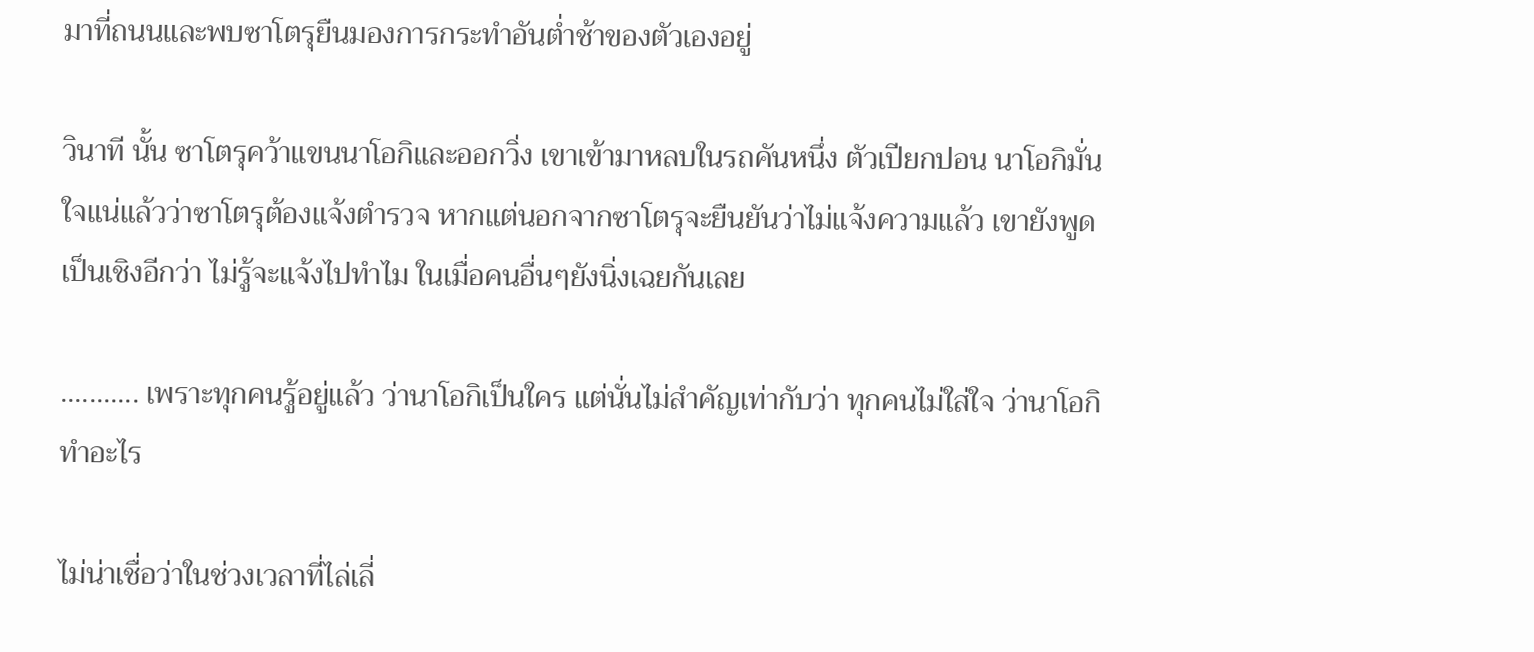มาที่ถนนและพบซาโตรุยืนมองการกระทำอันต่ำช้าของตัวเองอยู่

วินาที นั้น ซาโตรุคว้าแขนนาโอกิและออกวิ่ง เขาเข้ามาหลบในรถคันหนึ่ง ตัวเปียกปอน นาโอกิมั่นใจแน่แล้วว่าซาโตรุต้องแจ้งตำรวจ หากแต่นอกจากซาโตรุจะยืนยันว่าไม่แจ้งความแล้ว เขายังพูดเป็นเชิงอีกว่า ไม่รู้จะแจ้งไปทำไม ในเมื่อคนอื่นๆยังนิ่งเฉยกันเลย

........... เพราะทุกคนรู้อยู่แล้ว ว่านาโอกิเป็นใคร แต่นั่นไม่สำคัญเท่ากับว่า ทุกคนไม่ใส่ใจ ว่านาโอกิทำอะไร

ไม่น่าเชื่อว่าในช่วงเวลาที่ไล่เลี่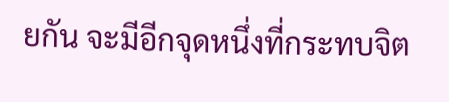ยกัน จะมีอีกจุดหนึ่งที่กระทบจิต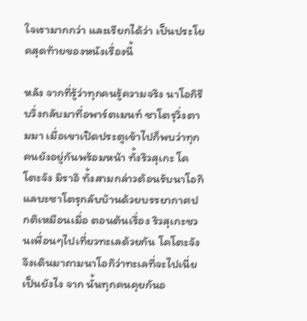ใจเรามากกว่า และเรียกได้ว่า เป็นประโยคสุดท้ายของหนังเรื่องนี้

หลัง จากที่รู้ว่าทุกคนรู้ความจริง นาโอกิรีบวิ่งกลับมาที่อพาร์ตเมนท์ ซาโตรุวิ่งตามมา เมื่อเขาเปิดประตูเข้าไปก็พบว่าทุกคนยังอยู่กันพร้อมหน้า ทั้งริวสุเกะ โคโตะจัง มิราอิ ทั้งสามกล่าวต้อนรับนาโอกิแลบะซาโตรุกลับบ้านด้วยบรรยากาศปกติเหมือนเมื่อ ตอนต้นเรื่อง ริวสุเกะชวนเพื่อนๆไปเที่ยวทะเลด้วยกัน โคโตะจังจึงเดินมาถามนาโอกิว่าทะเลที่จะไปเนี่ยเป็นยังไง จาก นั้นทุกคนคุยกันอ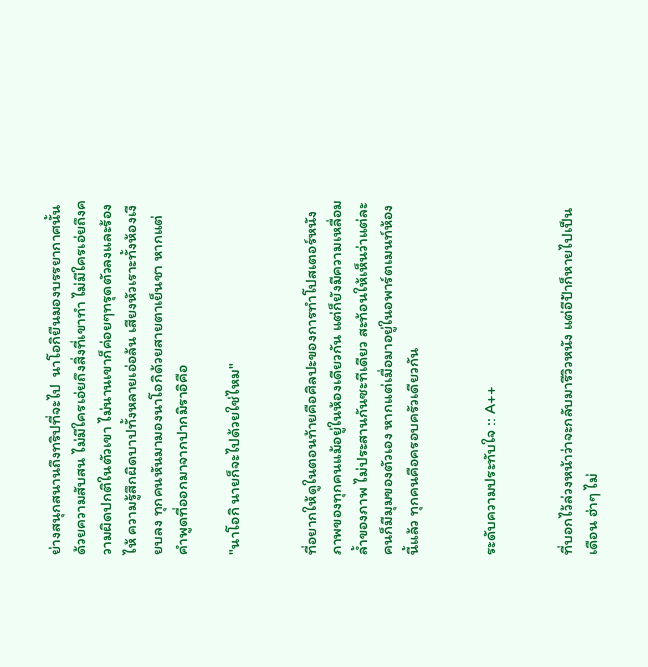ย่างสนุกสนานถึงทริปที่จะไป  นาโอกิยืนมองบรรยากาศนั้นด้วยความสับสน ไม่มีใครเอ่ยถึงสิ่งที่เขาทำ ไม่มีใครเอ่ยถึงความผิดปกติในตัวเขา ไม่นานเขาก็ค่อยๆทรุดตัวลงและร้องไห้ ความรู้สึกผิดบาปทั้งหลายเอ่อล้น เสียงหัวเราะทั้งห้องเงียบลง ทุกคนหันมามองนาโอกิด้วยสายตาเย็นชา หากแต่คำพูดที่ออกมาจากปากมิราอิคือ

"นาโอกิ นายก็จะไปด้วยใช่ไหม"


ที่อยากให้ดูในตอนท้ายคือศิลปะของการทำโปสเตอร์หนัง ภาพของทุกคนแม้อยู่ในห้องเดียวกัน แต่ก็ยังมีความเหลื่อมล้ำของภาพ ไม่ประสานกันซะทีเดียว สะท้อนให้เห็นว่าแต่ละคนก็มีมุมของตัวเอง หากแต่เมื่อมาอยู่ในอพาร์ตเมนท์ห้องนี้แล้ว ทุกคนคือครอบครัวเดียวกัน


ระดับความประทับใจ :: A++


ที่บอกไว้ล่วงหน้าว่าจะกลับมารีวิวหนัง แต่อีป้าก็หายไปเป็นเดือน ฮ่าๆ ไม่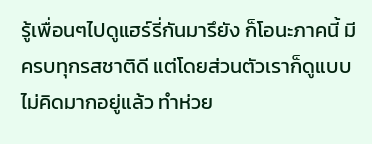รู้เพื่อนๆไปดูแฮร์รี่กันมารึยัง ก็โอนะภาคนี้ มีครบทุกรสชาติดี แต่โดยส่วนตัวเราก็ดูแบบไม่คิดมากอยู่แล้ว ทำห่วย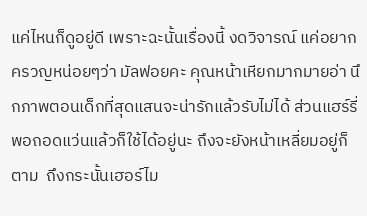แค่ไหนก็ดูอยู่ดี เพราะฉะนั้นเรื่องนี้ งดวิจารณ์ แค่อยากครวญหน่อยๆว่า มัลฟอยคะ คุณหน้าเหียกมากมายอ่า นึกภาพตอนเด็กที่สุดแสนจะน่ารักแล้วรับไม่ได้ ส่วนแฮร์รี่พอถอดแว่นแล้วก็ใช้ได้อยู่นะ ถึงจะยังหน้าเหลี่ยมอยู่ก็ตาม  ถึงกระนั้นเฮอร์ไม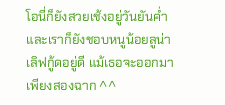โอนี่ก็ยังสวยเช้งอยู่วันยันค่ำ และเราก็ยังชอบหนูน้อยลูน่า เลิฟกู้ดอยู่ดี แม้เธอจะออกมาเพียงสองฉาก ^^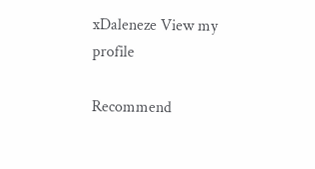xDaleneze View my profile

Recommend